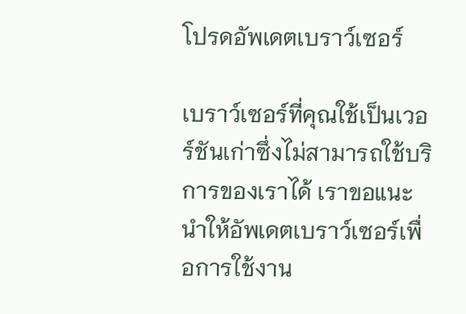โปรดอัพเดตเบราว์เซอร์

เบราว์เซอร์ที่คุณใช้เป็นเวอร์ชันเก่าซึ่งไม่สามารถใช้บริการของเราได้ เราขอแนะนำให้อัพเดตเบราว์เซอร์เพื่อการใช้งาน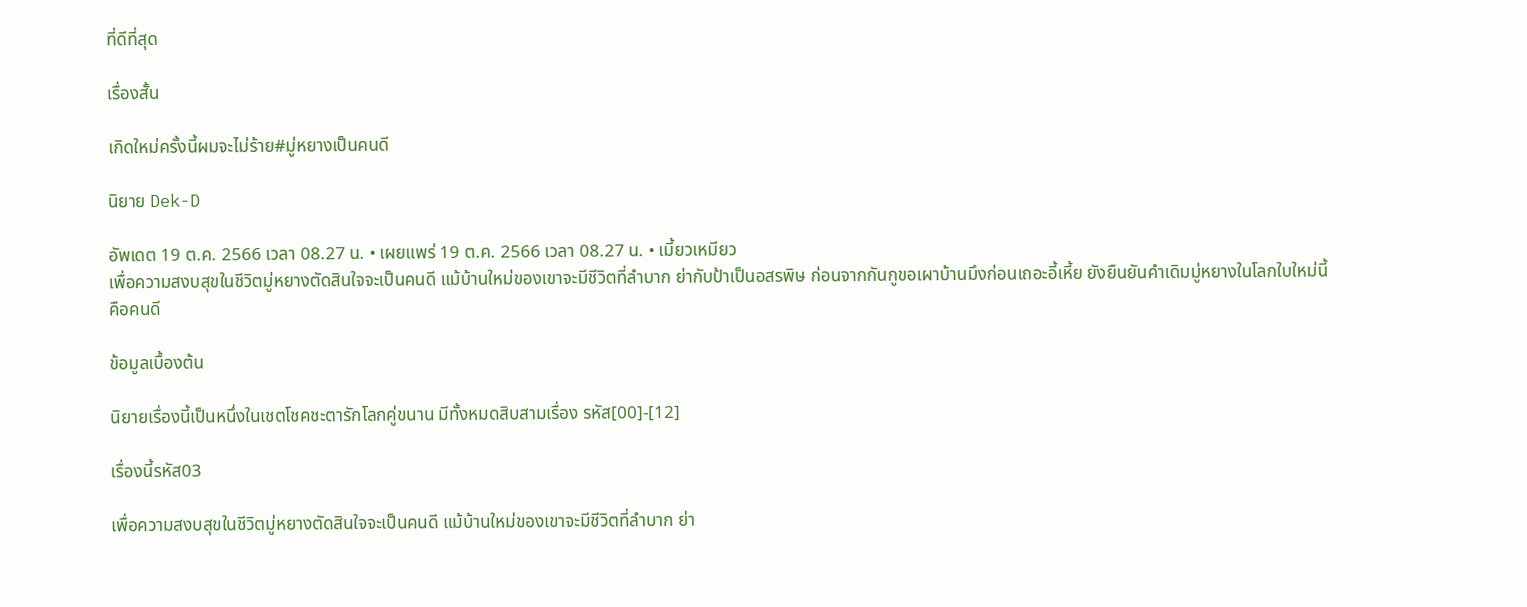ที่ดีที่สุด

เรื่องสั้น

เกิดใหม่ครั้งนี้ผมจะไม่ร้าย#มู่หยางเป็นคนดี

นิยาย Dek-D

อัพเดต 19 ต.ค. 2566 เวลา 08.27 น. • เผยแพร่ 19 ต.ค. 2566 เวลา 08.27 น. • เมี้ยวเหมียว
เพื่อความสงบสุขในชีวิตมู่หยางตัดสินใจจะเป็นคนดี แม้บ้านใหม่ของเขาจะมีชีวิตที่ลำบาก ย่ากับป้าเป็นอสรพิษ ก่อนจากกันกูขอเผาบ้านมึงก่อนเถอะอี้เหี้ย ยังยืนยันคำเดิมมู่หยางในโลกใบใหม่นี้คือคนดี

ข้อมูลเบื้องต้น

นิยายเรื่องนี้เป็นหนึ่งในเชตโชคชะตารักโลกคู่ขนาน มีทั้งหมดสิบสามเรื่อง รหัส[00]-[12]

เรื่องนี้รหัส03

เพื่อความสงบสุขในชีวิตมู่หยางตัดสินใจจะเป็นคนดี แม้บ้านใหม่ของเขาจะมีชีวิตที่ลำบาก ย่า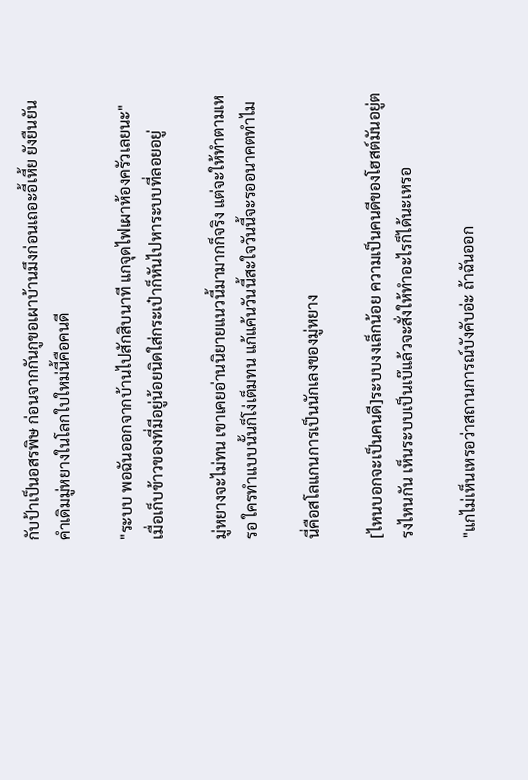กับป้าเป็นอสรพิษ ก่อนจากกันกูขอเผาบ้านมึงก่อนเถอะอี้เหี้ย ยังยืนยันคำเดิมมู่หยางในโลกใบใหม่นี้คือคนดี

"ระบบ พอฉันออกจากบ้านไปสักสิบนาที แกจุดไฟเผาห้องครัวเลยนะ"เมื่อเก็บข้าวของที่มีอยู่น้อยนิดใส่กระเป๋าก็หันไปหาระบบที่ลอยอยู่

มู่หยางจะไม่ทน เขาเคยอ่านนิยายแนวนี้มามากก็จริง แต่จะให้ทำตามเหรอ ใครทำแบบนั้นก็โง่เต็มทน แก้แค้นวันนี้สะใจวันนี้จะรออนาคตทำไม

นี่คือสโลแกนการเป็นนักเลงของมู่หยาง

[ไหนบอกจะเป็นคนดี]ระบบงงเล็กน้อย ความเป็นคนดีของโฮสต์มันอยู่ตรงไหนกัน เห็นระบบเป็นเบ๊แล้วจะสั่งให้ทำอะไรก็ได้นะเหรอ

"แกไม่เห็นเหรอว่าสถานการณ์บังคับอ่ะ ถ้าฉันออก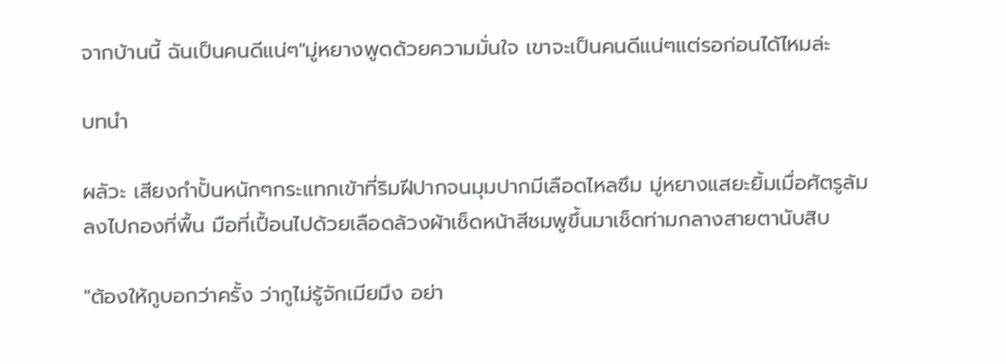จากบ้านนี้ ฉันเป็นคนดีแน่ๆ"มู่หยางพูดด้วยความมั่นใจ เขาจะเป็นคนดีแน่ๆแต่รอก่อนได้ไหมล่ะ

บทนำ

ผลัวะ เสียงกำปั้นหนักๆกระแทกเข้าที่ริมฝีปากจนมุมปากมีเลือดไหลซึม มู่หยางแสยะยิ้มเมื่อศัตรูล้มลงไปกองที่พื้น มือที่เปื้อนไปด้วยเลือดล้วงผ้าเช็ดหน้าสีชมพูขึ้นมาเช็ดท่ามกลางสายตานับสิบ

"ต้องให้กูบอกว่าครั้ง ว่ากูไม่รู้จักเมียมึง อย่า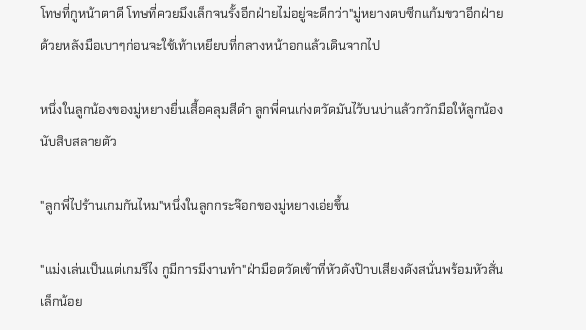โทษที่กูหน้าตาดี โทษที่ควยมึงเล็กจนรั้งอีกฝ่ายไม่อยู่จะดีกว่า"มู่หยางตบซีกแก้มขวาอีกฝ่ายด้วยหลังมือเบาๆก่อนจะใช้เท้าเหยียบที่กลางหน้าอกแล้วเดินจากไป

หนึ่งในลูกน้องของมู่หยางยื่นเสื้อคลุมสีดำ ลูกพี่คนเก่งตวัดมันไว้บนบ่าแล้วกวักมือให้ลูกน้องนับสิบสลายตัว

"ลูกพี่ไปร้านเกมกันไหม"หนึ่งในลูกกระจ๊อกของมู่หยางเอ่ยขึ้น

"แม่งเล่นเป็นแต่เกมรึไง กูมีการมีงานทำ"ฝ่ามือตวัดเข้าที่หัวดังป๊าบเสียงดังสนั่นพร้อมหัวสั่นเล็กน้อย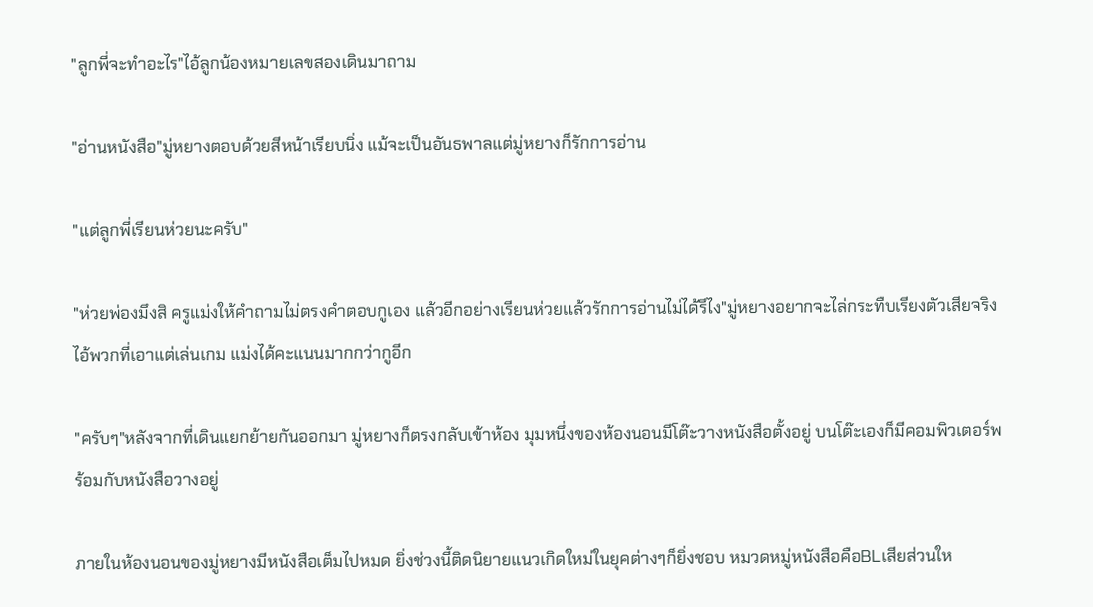"ลูกพี่จะทำอะไร"ไอ้ลูกน้องหมายเลขสองเดินมาถาม

"อ่านหนังสือ"มู่หยางตอบด้วยสีหน้าเรียบนิ่ง แม้จะเป็นอันธพาลแต่มู่หยางก็รักการอ่าน

"แต่ลูกพี่เรียนห่วยนะครับ"

"ห่วยพ่องมึงสิ ครูแม่งให้คำถามไม่ตรงคำตอบกูเอง แล้วอีกอย่างเรียนห่วยแล้วรักการอ่านไม่ได้รึไง"มู่หยางอยากจะไล่กระทืบเรียงตัวเสียจริง ไอ้พวกที่เอาแต่เล่นเกม แม่งได้คะแนนมากกว่ากูอีก

"ครับๆ"หลังจากที่เดินแยกย้ายกันออกมา มู่หยางก็ตรงกลับเข้าห้อง มุมหนึ่งของห้องนอนมีโต๊ะวางหนังสือตั้งอยู่ บนโต๊ะเองก็มีคอมพิวเตอร์พร้อมกับหนังสือวางอยู่

ภายในห้องนอนของมู่หยางมีหนังสือเต็มไปหมด ยิ่งช่วงนี้ติดนิยายแนวเกิดใหม่ในยุคต่างๆก็ยิ่งชอบ หมวดหมู่หนังสือคือBLเสียส่วนให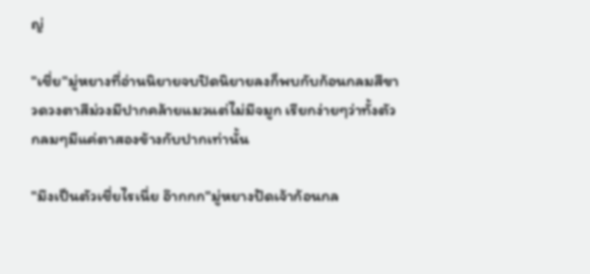ญ่

"เชี่ย"มู่หยางที่อ่านนิยายจบปิดนิยายลงก็พบกับก้อนกลมสีขาวดวงตาสีม่วงมีปากคล้ายแมวแต่ไม่มีจมูก เรียกง่ายๆว่าทั้งตัวกลมๆมีแค่ตาสองข้างกับปากเท่านั้น

"มึงเป็นตัวเชี่ยไรเนี่ย อ๊ากกก"มู่หยางปัดเจ้าก้อนกล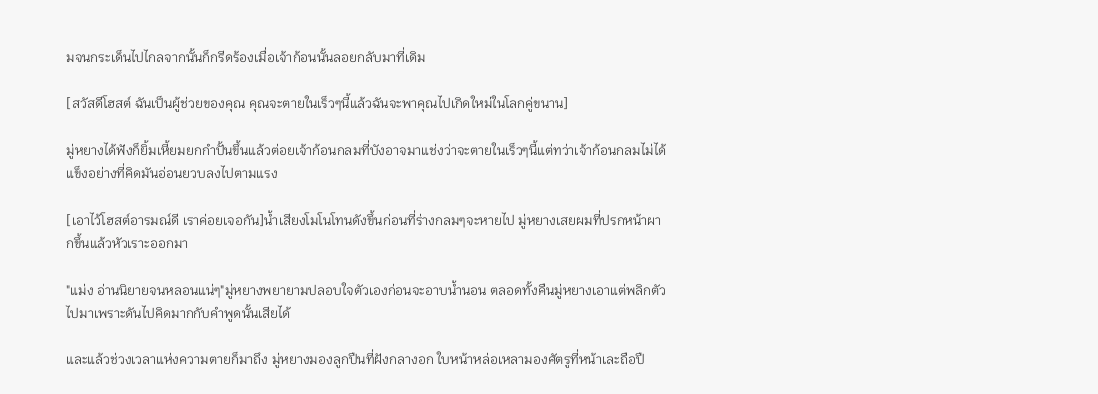มจนกระเด็นไปไกลจากนั้นก็กรีดร้องเมื่อเจ้าก้อนนั้นลอยกลับมาที่เดิม

[สวัสดีโฮสต์ ฉันเป็นผู้ช่วยของคุณ คุณจะตายในเร็วๆนี้แล้วฉันจะพาคุณไปเกิดใหม่ในโลกคู่ขนาน]

มู่หยางได้ฟังก็ยิ้มเหี้ยมยกกำปั้นขึ้นแล้วต่อยเจ้าก้อนกลมที่บังอาจมาแช่งว่าจะตายในเร็วๆนี้แต่ทว่าเจ้าก้อนกลมไม่ได้แข็งอย่างที่คิดมันอ่อนยวบลงไปตามแรง

[เอาไว้โฮสต์อารมณ์ดี เราค่อยเจอกัน]น้ำเสียงโมโนโทนดังขึ้นก่อนที่ร่างกลมๆจะหายไป มู่หยางเสยผมที่ปรกหน้าผากขึ้นแล้วหัวเราะออกมา

"แม่ง อ่านนิยายจนหลอนแน่ๆ"มู่หยางพยายามปลอบใจตัวเองก่อนจะอาบน้ำนอน ตลอดทั้งคืนมู่หยางเอาแต่พลิกตัวไปมาเพราะดันไปคิดมากกับคำพูดนั้นเสียได้

และแล้วช่วงเวลาแห่งความตายก็มาถึง มู่หยางมองลูกปืนที่ฝังกลางอก ใบหน้าหล่อเหลามองศัตรูที่หน้าเละถือปื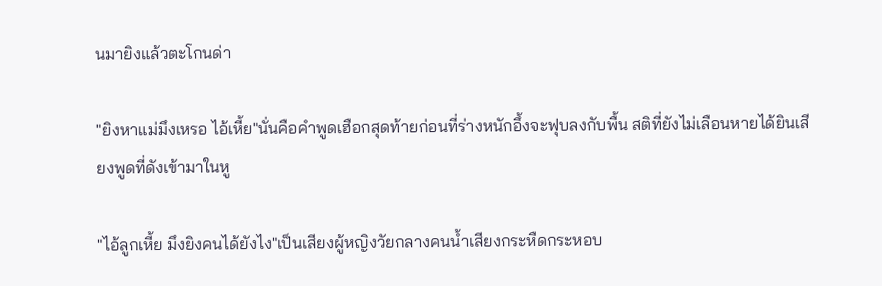นมายิงแล้วตะโกนด่า

"ยิงหาแม่มึงเหรอ ไอ้เหี้ย"นั่นคือคำพูดเฮือกสุดท้ายก่อนที่ร่างหนักอึ้งจะฟุบลงกับพื้น สติที่ยังไม่เลือนหายได้ยินเสียงพูดที่ดังเข้ามาในหู

"ไอ้ลูกเหี้ย มึงยิงคนได้ยังไง"เป็นเสียงผู้หญิงวัยกลางคนน้ำเสียงกระหืดกระหอบ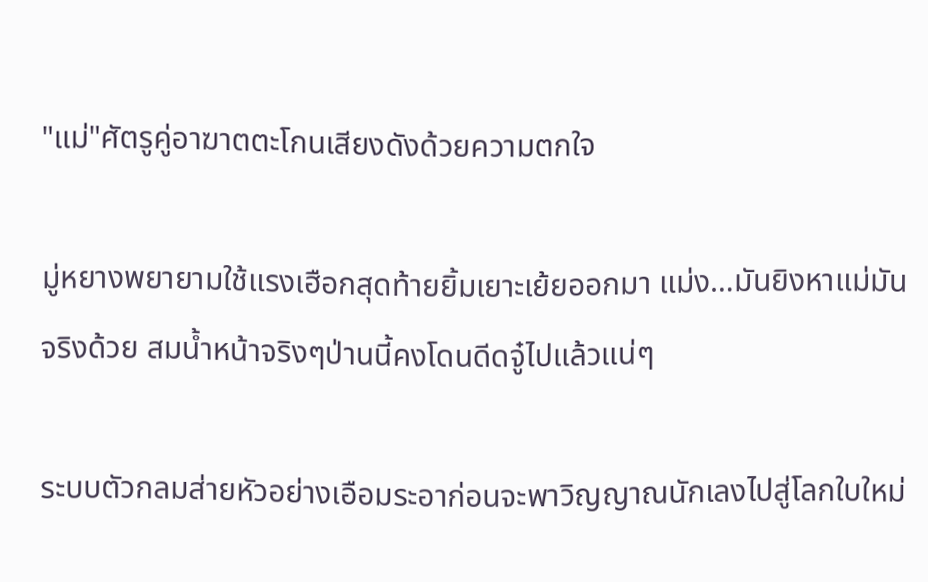"แม่"ศัตรูคู่อาฆาตตะโกนเสียงดังด้วยความตกใจ

มู่หยางพยายามใช้แรงเฮือกสุดท้ายยิ้มเยาะเย้ยออกมา แม่ง…มันยิงหาแม่มันจริงด้วย สมน้ำหน้าจริงๆป่านนี้คงโดนดีดจู๋ไปแล้วแน่ๆ

ระบบตัวกลมส่ายหัวอย่างเอือมระอาก่อนจะพาวิญญาณนักเลงไปสู่โลกใบใหม่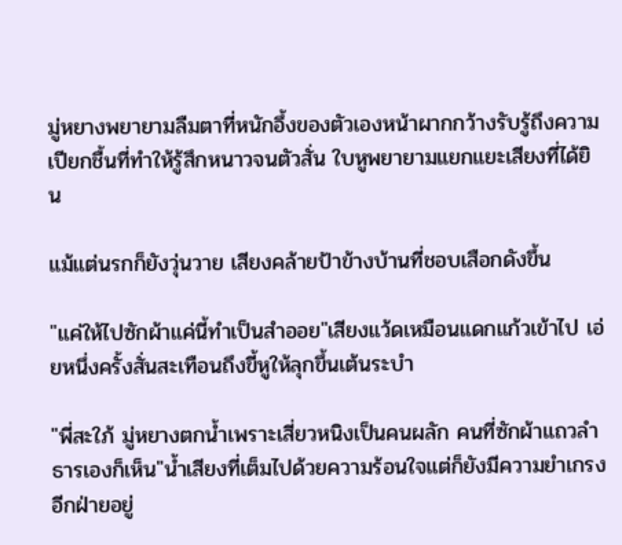มู่หยางพยายามลืมตาที่หนักอึ้งของตัวเองหน้าผากกว้างรับรู้ถึงความเปียกชื้นที่ทำให้รู้สึกหนาวจนตัวสั่น ใบหูพยายามแยกแยะเสียงที่ได้ยิน

แม้แต่นรกก็ยังวุ่นวาย เสียงคล้ายป้าข้างบ้านที่ชอบเสือกดังขึ้น

"แค่ให้ไปซักผ้าแค่นี้ทำเป็นสำออย"เสียงแว้ดเหมือนแดกแก้วเข้าไป เอ่ยหนึ่งครั้งสั่นสะเทือนถึงขี้หูให้ลุกขึ้นเต้นระบำ

"พี่สะใภ้ มู่หยางตกน้ำเพราะเสี่ยวหนิงเป็นคนผลัก คนที่ซักผ้าแถวลำธารเองก็เห็น"น้ำเสียงที่เต็มไปด้วยความร้อนใจแต่ก็ยังมีความยำเกรงอีกฝ่ายอยู่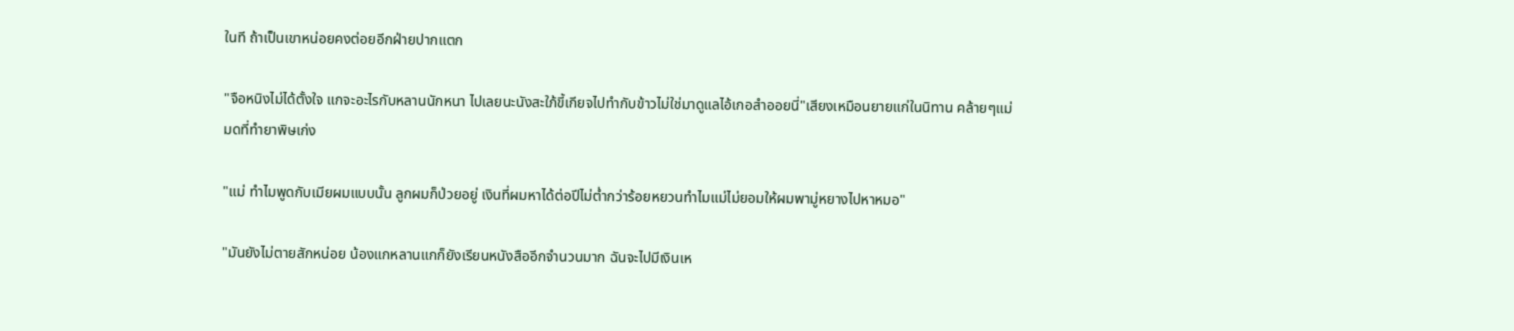ในที ถ้าเป็นเขาหน่อยคงต่อยอีกฝ่ายปากแตก

"จือหนิงไม่ได้ตั้งใจ แกจะอะไรกับหลานนักหนา ไปเลยนะนังสะใภ้ขี้เกียจไปทำกับข้าวไม่ใช่มาดูแลไอ้เกอสำออยนี่"เสียงเหมือนยายแก่ในนิทาน คล้ายๆแม่มดที่ทำยาพิษเก่ง

"แม่ ทำไมพูดกับเมียผมแบบนั้น ลูกผมก็ป่วยอยู่ เงินที่ผมหาได้ต่อปีไม่ต่ำกว่าร้อยหยวนทำไมแม่ไม่ยอมให้ผมพามู่หยางไปหาหมอ"

"มันยังไม่ตายสักหน่อย น้องแกหลานแกก็ยังเรียนหนังสืออีกจำนวนมาก ฉันจะไปมีเงินเห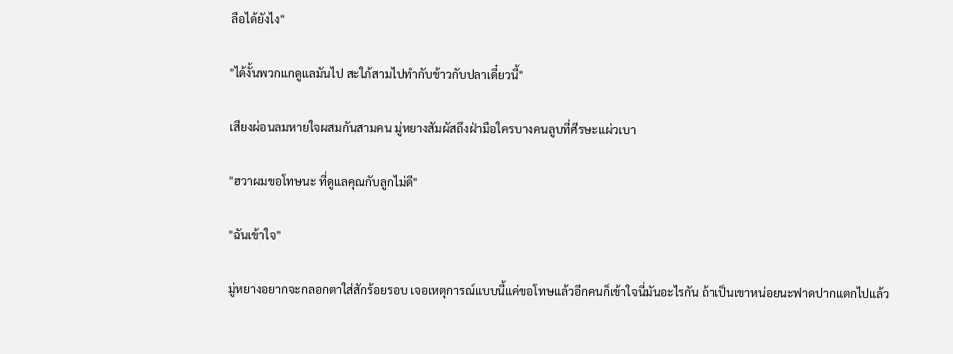ลือได้ยังไง"

"ได้งั้นพวกแกดูแลมันไป สะใภ้สามไปทำกับข้าวกับปลาเดี๋ยวนี้"

เสียงผ่อนลมหายใจผสมกันสามคน มู่หยางสัมผัสถึงฝ่ามือใครบางคนลูบที่ศีรษะแผ่วเบา

"ฮวาผมขอโทษนะ ที่ดูแลคุณกับลูกไม่ดี"

"ฉันเข้าใจ"

มู่หยางอยากจะกลอกตาใส่สักร้อยรอบ เจอเหตุการณ์แบบนี้แค่ขอโทษแล้วอีกคนก็เข้าใจนี่มันอะไรกัน ถ้าเป็นเขาหน่อยนะฟาดปากแตกไปแล้ว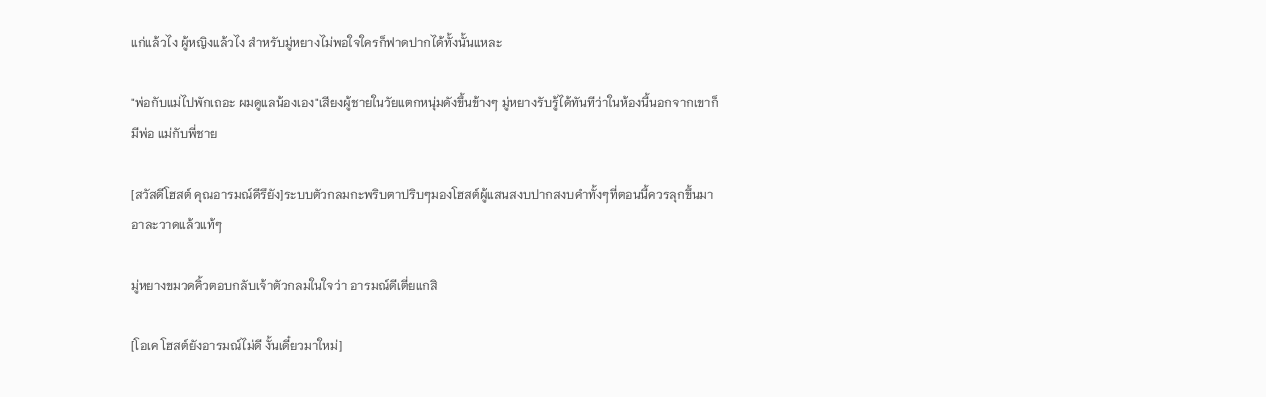แก่แล้วไง ผู้หญิงแล้วไง สำหรับมู่หยางไม่พอใจใครก็ฟาดปากได้ทั้งนั้นแหละ

"พ่อกับแม่ไปพักเถอะ ผมดูแลน้องเอง"เสียงผู้ชายในวัยแตกหนุ่มดังขึ้นข้างๆ มู่หยางรับรู้ได้ทันทีว่าในห้องนี้นอกจากเขาก็มีพ่อ แม่กับพี่ชาย

[สวัสดีโฮสต์ คุณอารมณ์ดีรึยัง]ระบบตัวกลมกะพริบตาปริบๆมองโฮสต์ผู้แสนสงบปากสงบคำทั้งๆที่ตอนนี้ควรลุกขึ้นมาอาละวาดแล้วแท้ๆ

มู่หยางขมวดคิ้วตอบกลับเจ้าตัวกลมในใจว่า อารมณ์ดีเตี่ยแกสิ

[โอเค โฮสต์ยังอารมณ์ไม่ดี งั้นเดี๋ยวมาใหม่]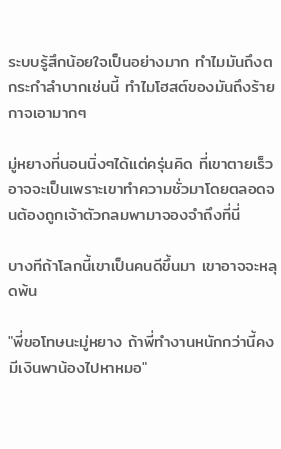ระบบรู้สึกน้อยใจเป็นอย่างมาก ทำไมมันถึงตกระกำลำบากเช่นนี้ ทำไมโฮสต์ของมันถึงร้ายกาจเอามากๆ

มู่หยางที่นอนนิ่งๆได้แต่ครุ่นคิด ที่เขาตายเร็วอาจจะเป็นเพราะเขาทำความชั่วมาโดยตลอดจนต้องถูกเจ้าตัวกลมพามาจองจำถึงที่นี่

บางทีถ้าโลกนี้เขาเป็นคนดีขึ้นมา เขาอาจจะหลุดพ้น

"พี่ขอโทษนะมู่หยาง ถ้าพี่ทำงานหนักกว่านี้คงมีเงินพาน้องไปหาหมอ"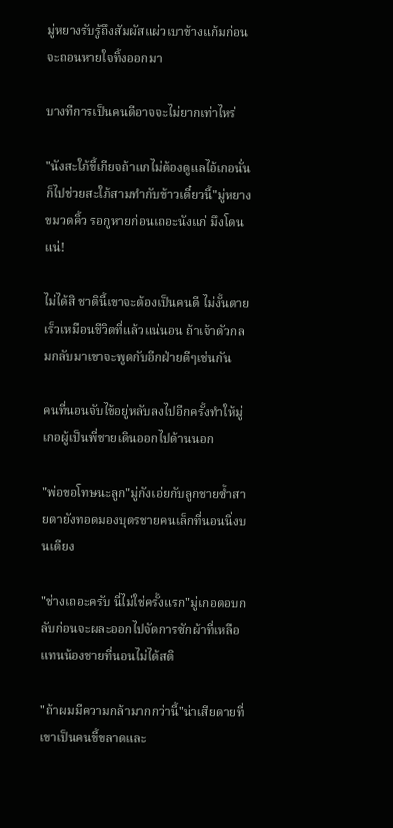มู่หยางรับรู้ถึงสัมผัสแผ่วเบาข้างแก้มก่อนจะถอนหายใจทิ้งออกมา

บางทีการเป็นคนดีอาจจะไม่ยากเท่าไหร่

"นังสะใภ้ขี้เกียจถ้าแกไม่ต้องดูแลไอ้เกอนั่นก็ไปช่วยสะใภ้สามทำกับข้าวเดี๋ยวนี้"มู่หยางขมวดคิ้ว รอกูหายก่อนเถอะนังแก่ มึงโดนแน่!

ไม่ได้สิ ชาตินี้เขาจะต้องเป็นคนดี ไม่งั้นตายเร็วเหมือนชีวิตที่แล้วแน่นอน ถ้าเจ้าตัวกลมกลับมาเขาจะพูดกับอีกฝ่ายดีๆเช่นกัน

คนที่นอนจับไข้อยู่หลับลงไปอีกครั้งทำให้มู่เกอผู้เป็นพี่ชายเดินออกไปด้านนอก

"พ่อขอโทษนะลูก"มู่กังเอ่ยกับลูกชายซ้ำสายตายังทอดมองบุตรชายคนเล็กที่นอนนิ่งบนเตียง

"ช่างเถอะครับ นี่ไม่ใช่ครั้งแรก"มู่เกอตอบกลับก่อนจะผละออกไปจัดการซักผ้าที่เหลือแทนน้องชายที่นอนไม่ได้สติ

"ถ้าผมมีความกล้ามากกว่านี้"น่าเสียดายที่เขาเป็นคนขี้ขลาดและ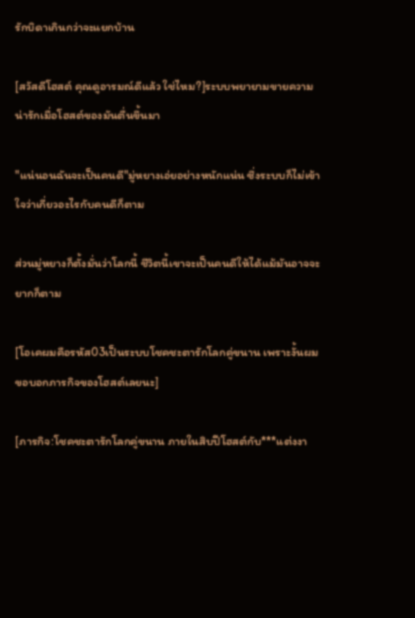รักบิดาเกินกว่าจะแยกบ้าน

[สวัสดีโฮสต์ คุณดูอารมณ์ดีแล้ว ใช่ไหม?]ระบบพยายามขายความน่ารักเมื่อโฮสต์ของมันตื่นขึ้นมา

"แน่นอนฉันจะเป็นคนดี"มู่หยางเอ่ยอย่างหนักแน่น ซึ่งระบบก็ไม่เข้าใจว่าเกี่ยวอะไรกับคนดีก็ตาม

ส่วนมู่หยางก็ตั้งมั่นว่าโลกนี้ ชีวิตนี้เขาจะเป็นคนดีให้ได้แม้มันอาจจะยากก็ตาม

[โอเคผมคือรหัส03เป็นระบบโชคชะตารักโลกคู่ขนาน เพราะงั้นผมขอบอกภารกิจของโฮสต์เลยนะ]

[ภารกิจ:โชคชะตารักโลกคู่ขนาน ภายในสิบปีโฮสต์กับ***แต่งงา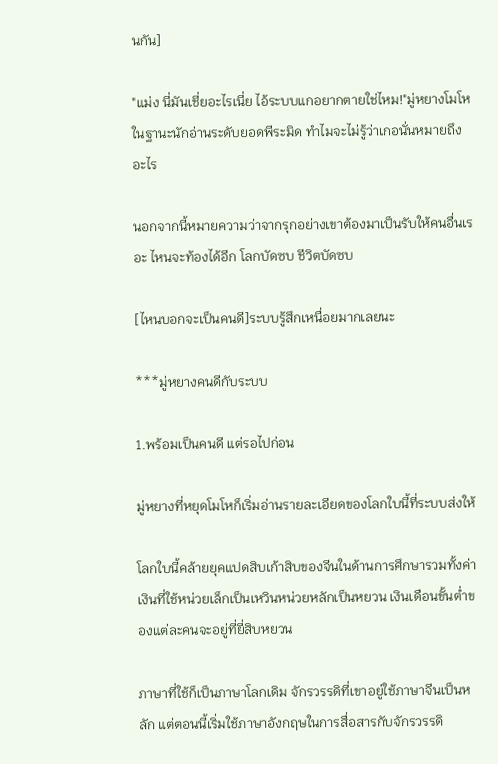นกัน]

"แม่ง นี่มันเชี่ยอะไรเนี่ย ไอ้ระบบแกอยากตายใช่ไหม!"มู่หยางโมโหในฐานะนักอ่านระดับยอดพีระมิด ทำไมจะไม่รู้ว่าเกอนั่นหมายถึงอะไร

นอกจากนี้หมายความว่าจากรุกอย่างเขาต้องมาเป็นรับให้คนอื่นเรอะ ไหนจะท้องได้อีก โลกบัดซบ ชีวิตบัดซบ

[ไหนบอกจะเป็นคนดี]ระบบรู้สึกเหนื่อยมากเลยนะ

***มู่หยางคนดีกับระบบ

1.พร้อมเป็นคนดี แต่รอไปก่อน

มู่หยางที่หยุดโมโหก็เริ่มอ่านรายละเอียดของโลกใบนี้ที่ระบบส่งให้

โลกใบนี้คล้ายยุคแปดสิบเก้าสิบของจีนในด้านการศึกษารวมทั้งค่าเงินที่ใช้หน่วยเล็กเป็นเหวินหน่วยหลักเป็นหยวน เงินเดือนขั้นต่ำของแต่ละคนจะอยู่ที่ยี่สิบหยวน

ภาษาที่ใช้ก็เป็นภาษาโลกเดิม จักรวรรดิที่เขาอยู่ใช้ภาษาจีนเป็นหลัก แต่ตอนนี้เริ่มใช้ภาษาอังกฤษในการสื่อสารกับจักรวรรดิ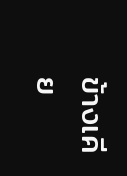ข้างเคีย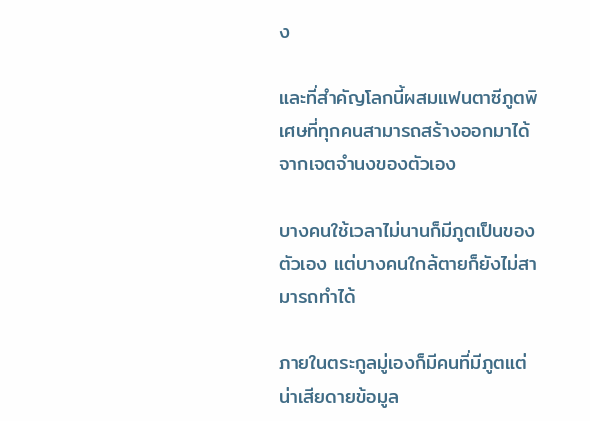ง

และที่สำคัญโลกนี้ผสมแฟนตาซีภูตพิเศษที่ทุกคนสามารถสร้างออกมาได้จากเจตจำนงของตัวเอง

บางคนใช้เวลาไม่นานก็มีภูตเป็นของตัวเอง แต่บางคนใกล้ตายก็ยังไม่สามารถทำได้

ภายในตระกูลมู่เองก็มีคนที่มีภูตแต่น่าเสียดายข้อมูล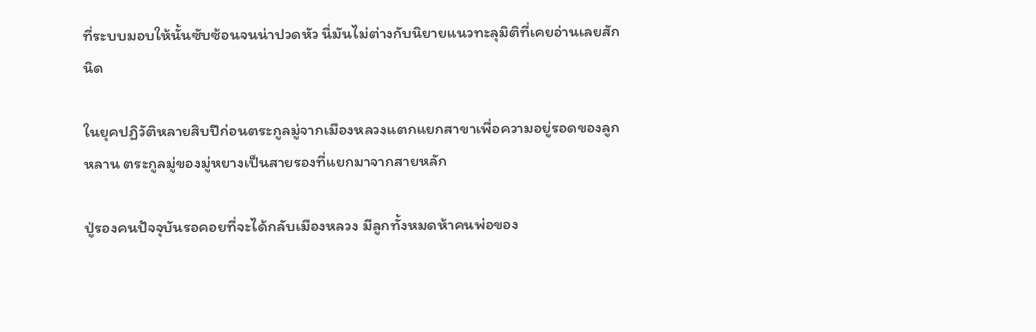ที่ระบบมอบให้นั้นซับซ้อนจนน่าปวดหัว นี่มันไม่ต่างกับนิยายแนวทะลุมิติที่เคยอ่านเลยสักนิด

ในยุคปฏิวัติหลายสิบปีก่อนตระกูลมู่จากเมืองหลวงแตกแยกสาขาเพื่อความอยู่รอดของลูกหลาน ตระกูลมู่ของมู่หยางเป็นสายรองที่แยกมาจากสายหลัก

ปู่รองคนปัจจุบันรอคอยที่จะได้กลับเมืองหลวง มีลูกทั้งหมดห้าคนพ่อของ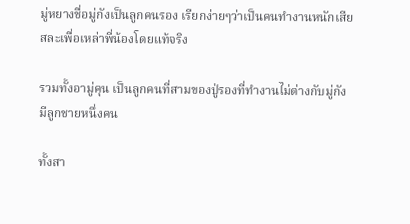มู่หยางชื่อมู่กังเป็นลูกคนรอง เรียกง่ายๆว่าเป็นคนทำงานหนักเสียสละเพื่อเหล่าพี่น้องโดยแท้จริง

รวมทั้งอามู่คุน เป็นลูกคนที่สามของปู่รองที่ทำงานไม่ต่างกับมู่กัง มีลูกชายหนึ่งคน

ทั้งสา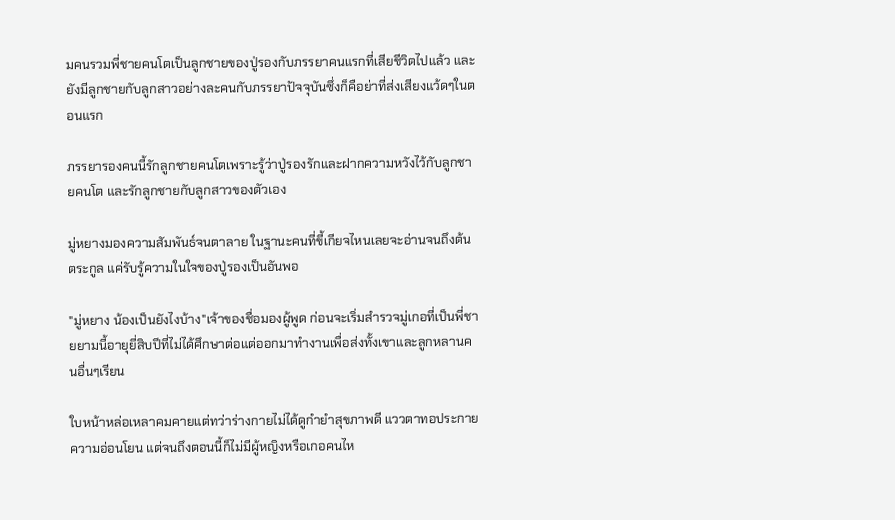มคนรวมพี่ชายคนโตเป็นลูกชายของปู่รองกับภรรยาคนแรกที่เสียชีวิตไปแล้ว และยังมีลูกชายกับลูกสาวอย่างละคนกับภรรยาปัจจุบันซึ่งก็คือย่าที่ส่งเสียงแว้ดๆในตอนแรก

ภรรยารองคนนี้รักลูกชายคนโตเพราะรู้ว่าปู่รองรักและฝากความหวังไว้กับลูกชายคนโต และรักลูกชายกับลูกสาวของตัวเอง

มู่หยางมองความสัมพันธ์จนตาลาย ในฐานะคนที่ขี้เกียจไหนเลยจะอ่านจนถึงต้นตระกูล แค่รับรู้ความในใจของปู่รองเป็นอันพอ

"มู่หยาง น้องเป็นยังไงบ้าง"เจ้าของชื่อมองผู้พูด ก่อนจะเริ่มสำรวจมู่เกอที่เป็นพี่ชายยามนี้อายุยี่สิบปีที่ไม่ได้ศึกษาต่อแต่ออกมาทำงานเพื่อส่งทั้งเขาและลูกหลานคนอื่นๆเรียน

ใบหน้าหล่อเหลาคมคายแต่ทว่าร่างกายไม่ได้ดูกำยำสุขภาพดี แววตาทอประกายความอ่อนโยน แต่จนถึงตอนนี้ก็ไม่มีผู้หญิงหรือเกอคนไห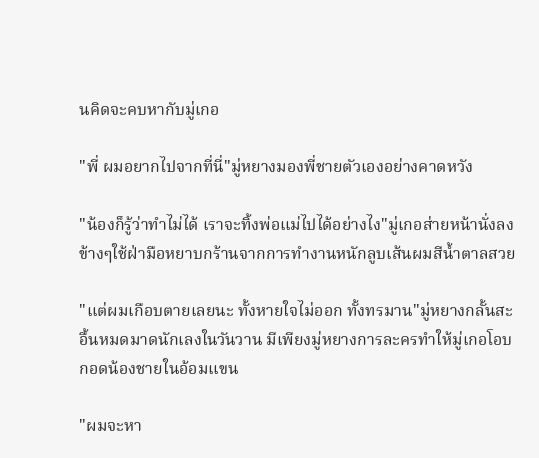นคิดจะคบหากับมู่เกอ

"พี่ ผมอยากไปจากที่นี่"มู่หยางมองพี่ชายตัวเองอย่างคาดหวัง

"น้องก็รู้ว่าทำไม่ได้ เราจะทิ้งพ่อแม่ไปได้อย่างไง"มู่เกอส่ายหน้านั่งลงข้างๆใช้ฝ่ามือหยาบกร้านจากการทำงานหนักลูบเส้นผมสีน้ำตาลสวย

"แต่ผมเกือบตายเลยนะ ทั้งหายใจไม่ออก ทั้งทรมาน"มู่หยางกลั้นสะอื้นหมดมาดนักเลงในวันวาน มีเพียงมู่หยางการละครทำให้มู่เกอโอบกอดน้องชายในอ้อมแขน

"ผมจะหา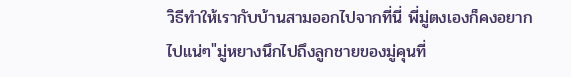วิธีทำให้เรากับบ้านสามออกไปจากที่นี่ พี่มู่ตงเองก็คงอยากไปแน่ๆ"มู่หยางนึกไปถึงลูกชายของมู่คุนที่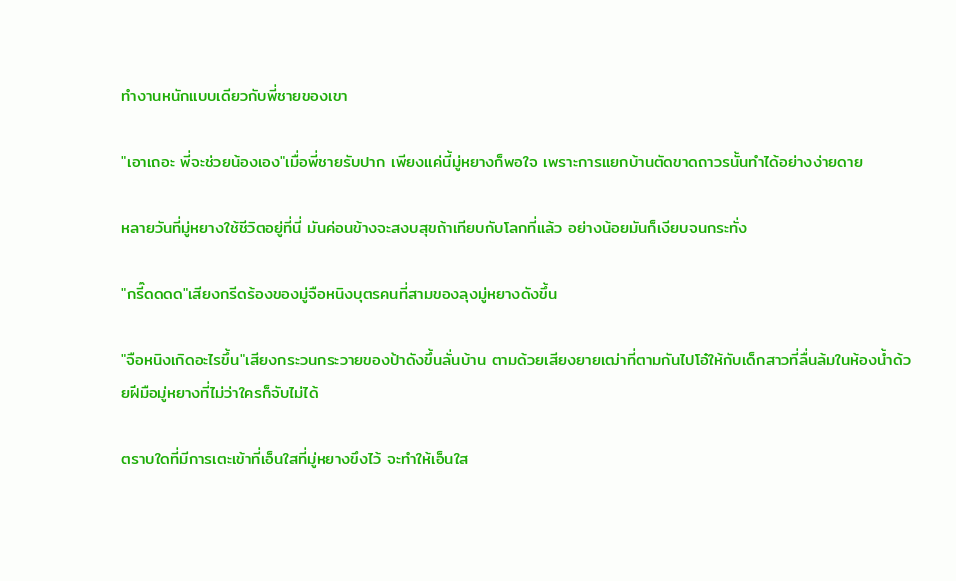ทำงานหนักแบบเดียวกับพี่ชายของเขา

"เอาเถอะ พี่จะช่วยน้องเอง"เมื่อพี่ชายรับปาก เพียงแค่นี้มู่หยางก็พอใจ เพราะการแยกบ้านตัดขาดถาวรนั้นทำได้อย่างง่ายดาย

หลายวันที่มู่หยางใช้ชีวิตอยู่ที่นี่ มันค่อนข้างจะสงบสุขถ้าเทียบกับโลกที่แล้ว อย่างน้อยมันก็เงียบจนกระทั่ง

"กรี๊ดดดด"เสียงกรีดร้องของมู่จือหนิงบุตรคนที่สามของลุงมู่หยางดังขึ้น

"จือหนิงเกิดอะไรขึ้น"เสียงกระวนกระวายของป้าดังขึ้นลั่นบ้าน ตามด้วยเสียงยายเฒ่าที่ตามกันไปโอ๋ให้กับเด็กสาวที่ลื่นล้มในห้องน้ำด้วยฝีมือมู่หยางที่ไม่ว่าใครก็จับไม่ได้

ตราบใดที่มีการเตะเข้าที่เอ็นใสที่มู่หยางขึงไว้ จะทำให้เอ็นใส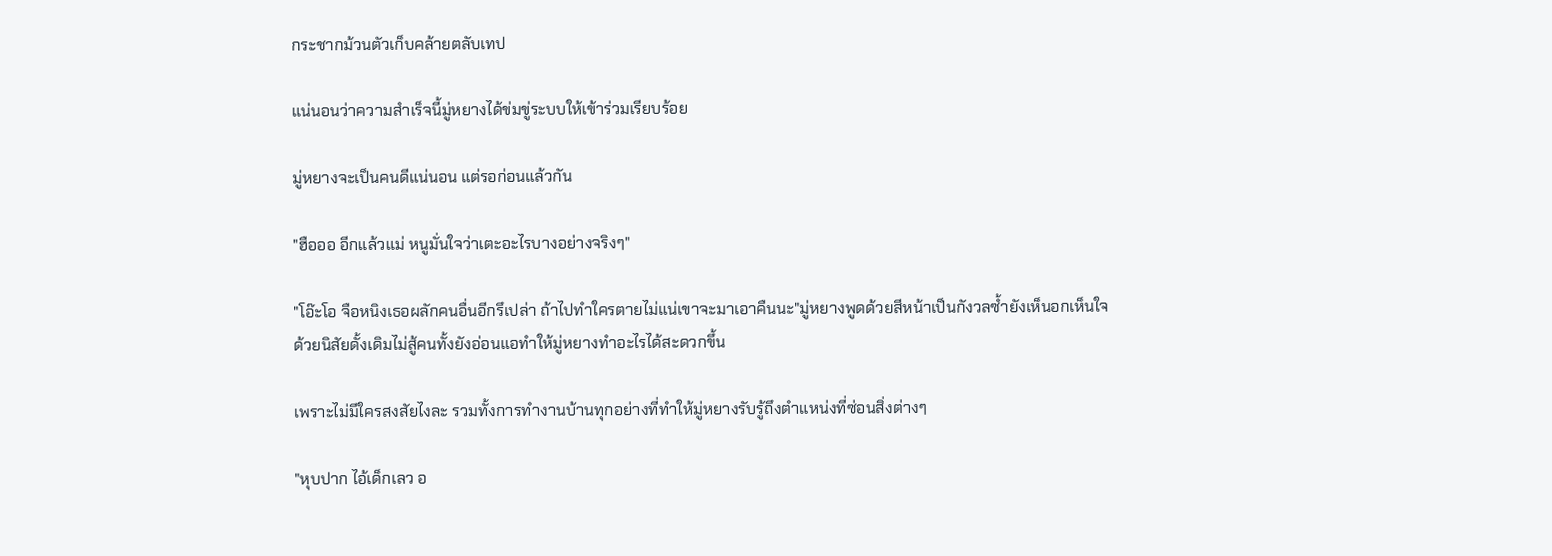กระชากม้วนตัวเก็บคล้ายตลับเทป

แน่นอนว่าความสำเร็จนี้มู่หยางได้ข่มขู่ระบบให้เข้าร่วมเรียบร้อย

มู่หยางจะเป็นคนดีแน่นอน แต่รอก่อนแล้วกัน

"ฮือออ อีกแล้วแม่ หนูมั่นใจว่าเตะอะไรบางอย่างจริงๆ"

"โอ๊ะโอ จือหนิงเธอผลักคนอื่นอีกรึเปล่า ถ้าไปทำใครตายไม่แน่เขาจะมาเอาคืนนะ"มู่หยางพูดด้วยสีหน้าเป็นกังวลซ้ำยังเห็นอกเห็นใจ ด้วยนิสัยดั้งเดิมไม่สู้คนทั้งยังอ่อนแอทำให้มู่หยางทำอะไรได้สะดวกขึ้น

เพราะไม่มีใครสงสัยไงละ รวมทั้งการทำงานบ้านทุกอย่างที่ทำให้มู่หยางรับรู้ถึงตำแหน่งที่ซ่อนสิ่งต่างๆ

"หุบปาก ไอ้เด็กเลว อ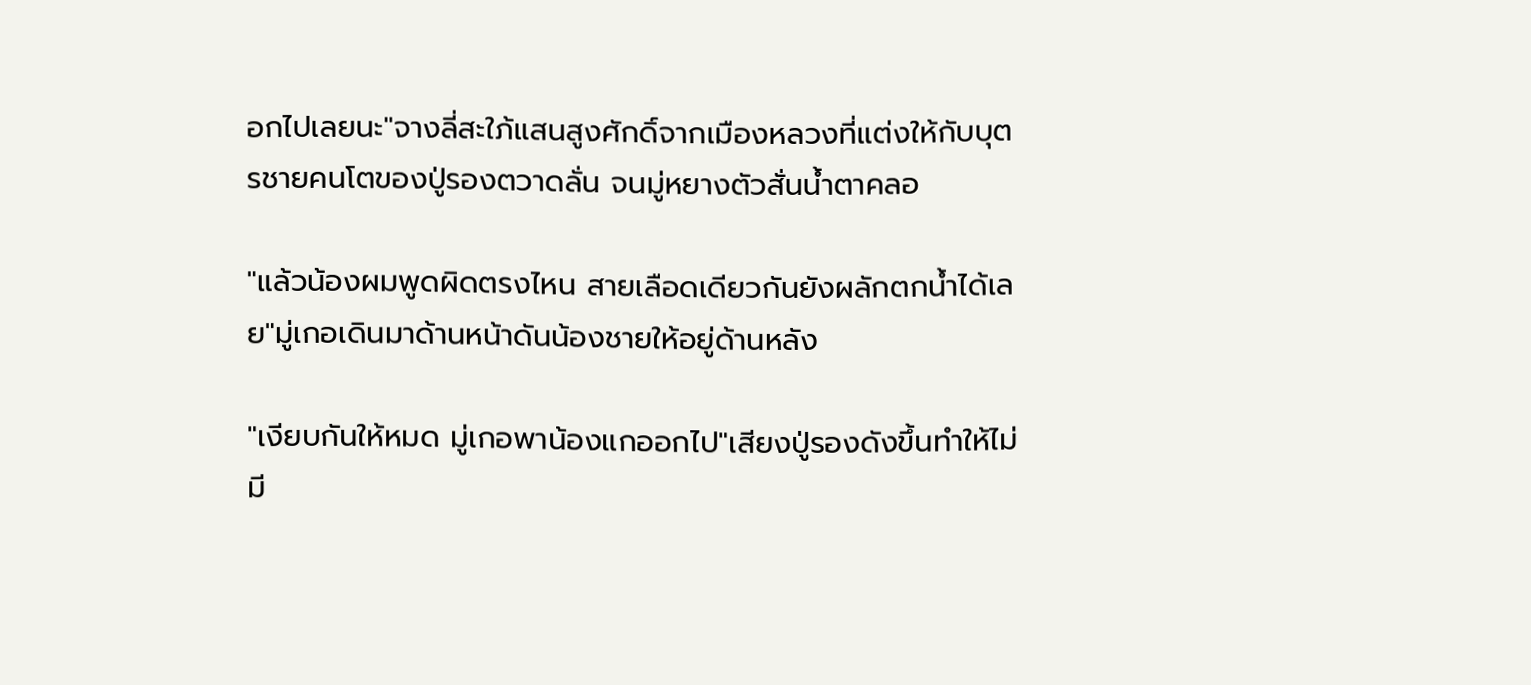อกไปเลยนะ"จางลี่สะใภ้แสนสูงศักดิ์จากเมืองหลวงที่แต่งให้กับบุตรชายคนโตของปู่รองตวาดลั่น จนมู่หยางตัวสั่นน้ำตาคลอ

"แล้วน้องผมพูดผิดตรงไหน สายเลือดเดียวกันยังผลักตกน้ำได้เลย"มู่เกอเดินมาด้านหน้าดันน้องชายให้อยู่ด้านหลัง

"เงียบกันให้หมด มู่เกอพาน้องแกออกไป"เสียงปู่รองดังขึ้นทำให้ไม่มี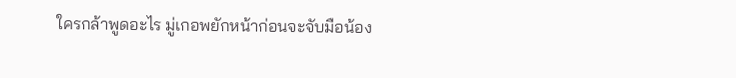ใครกล้าพูดอะไร มู่เกอพยักหน้าก่อนจะจับมือน้อง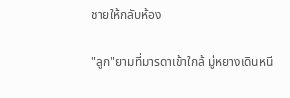ชายให้กลับห้อง

"ลูก"ยามที่มารดาเข้าใกล้ มู่หยางเดินหนี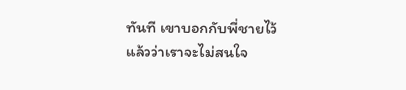ทันที เขาบอกกับพี่ชายไว้แล้วว่าเราจะไม่สนใจ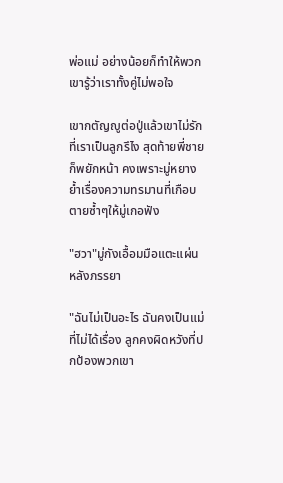พ่อแม่ อย่างน้อยก็ทำให้พวกเขารู้ว่าเราทั้งคู่ไม่พอใจ

เขากตัญญูต่อปู่แล้วเขาไม่รักที่เราเป็นลูกรึไง สุดท้ายพี่ชายก็พยักหน้า คงเพราะมู่หยางย้ำเรื่องความทรมานที่เกือบตายซ้ำๆให้มู่เกอฟัง

"ฮวา"มู่กังเอื้อมมือแตะแผ่นหลังภรรยา

"ฉันไม่เป็นอะไร ฉันคงเป็นแม่ที่ไม่ได้เรื่อง ลูกคงผิดหวังที่ปกป้องพวกเขา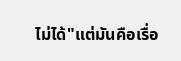ไม่ได้"แต่มันคือเรื่อ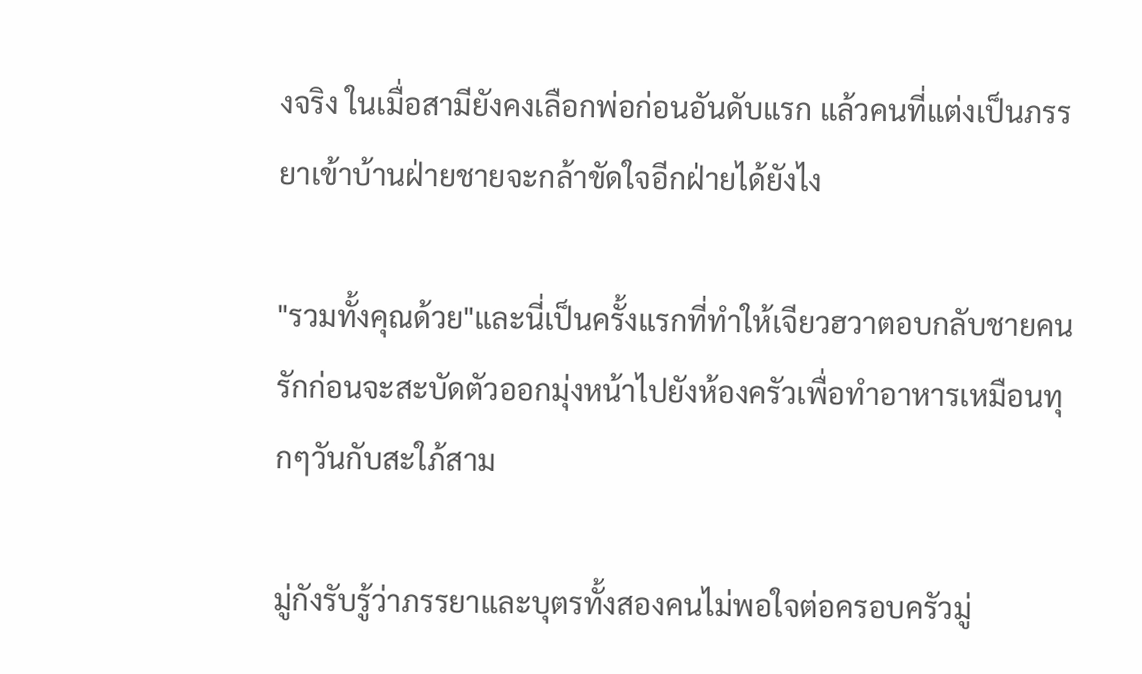งจริง ในเมื่อสามียังคงเลือกพ่อก่อนอันดับแรก แล้วคนที่แต่งเป็นภรรยาเข้าบ้านฝ่ายชายจะกล้าขัดใจอีกฝ่ายได้ยังไง

"รวมทั้งคุณด้วย"และนี่เป็นครั้งแรกที่ทำให้เจียวฮวาตอบกลับชายคนรักก่อนจะสะบัดตัวออกมุ่งหน้าไปยังห้องครัวเพื่อทำอาหารเหมือนทุกๆวันกับสะใภ้สาม

มู่กังรับรู้ว่าภรรยาและบุตรทั้งสองคนไม่พอใจต่อครอบครัวมู่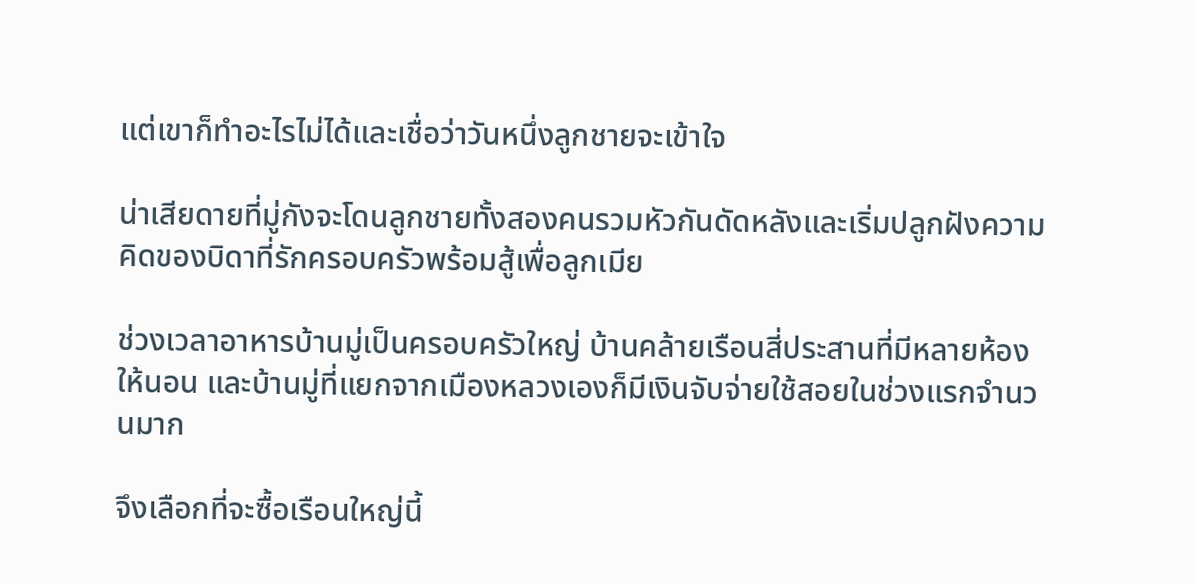แต่เขาก็ทำอะไรไม่ได้และเชื่อว่าวันหนึ่งลูกชายจะเข้าใจ

น่าเสียดายที่มู่กังจะโดนลูกชายทั้งสองคนรวมหัวกันดัดหลังและเริ่มปลูกฝังความคิดของบิดาที่รักครอบครัวพร้อมสู้เพื่อลูกเมีย

ช่วงเวลาอาหารบ้านมู่เป็นครอบครัวใหญ่ บ้านคล้ายเรือนสี่ประสานที่มีหลายห้องให้นอน และบ้านมู่ที่แยกจากเมืองหลวงเองก็มีเงินจับจ่ายใช้สอยในช่วงแรกจำนวนมาก

จึงเลือกที่จะซื้อเรือนใหญ่นี้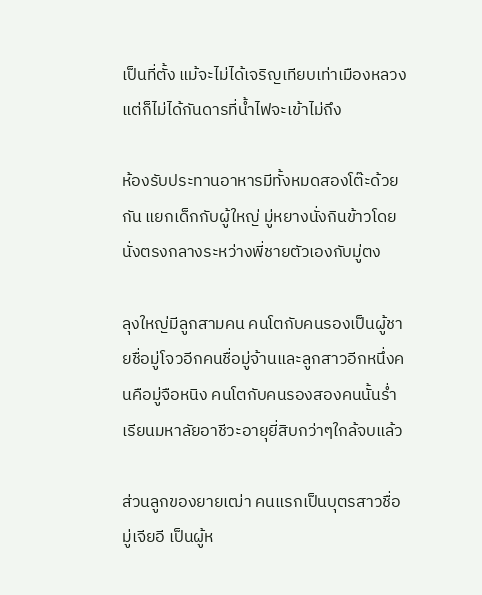เป็นที่ตั้ง แม้จะไม่ได้เจริญเทียบเท่าเมืองหลวงแต่ก็ไม่ได้กันดารที่น้ำไฟจะเข้าไม่ถึง

ห้องรับประทานอาหารมีทั้งหมดสองโต๊ะด้วยกัน แยกเด็กกับผู้ใหญ่ มู่หยางนั่งกินข้าวโดยนั่งตรงกลางระหว่างพี่ชายตัวเองกับมู่ตง

ลุงใหญ่มีลูกสามคน คนโตกับคนรองเป็นผู้ชายชื่อมู่โจวอีกคนชื่อมู่จ้านและลูกสาวอีกหนึ่งคนคือมู่จือหนิง คนโตกับคนรองสองคนนั้นร่ำเรียนมหาลัยอาชีวะอายุยี่สิบกว่าๆใกล้จบแล้ว

ส่วนลูกของยายเฒ่า คนแรกเป็นบุตรสาวชื่อมู่เจียอี เป็นผู้ห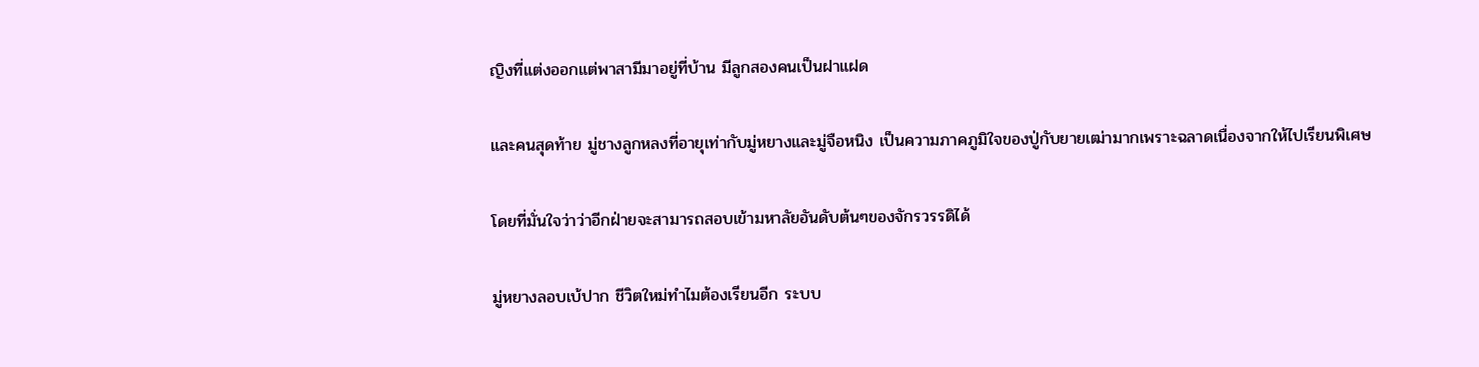ญิงที่แต่งออกแต่พาสามีมาอยู่ที่บ้าน มีลูกสองคนเป็นฝาแฝด

และคนสุดท้าย มู่ชางลูกหลงที่อายุเท่ากับมู่หยางและมู่จือหนิง เป็นความภาคภูมิใจของปู่กับยายเฒ่ามากเพราะฉลาดเนื่องจากให้ไปเรียนพิเศษ

โดยที่มั่นใจว่าว่าอีกฝ่ายจะสามารถสอบเข้ามหาลัยอันดับต้นๆของจักรวรรดิได้

มู่หยางลอบเบ้ปาก ชีวิตใหม่ทำไมต้องเรียนอีก ระบบ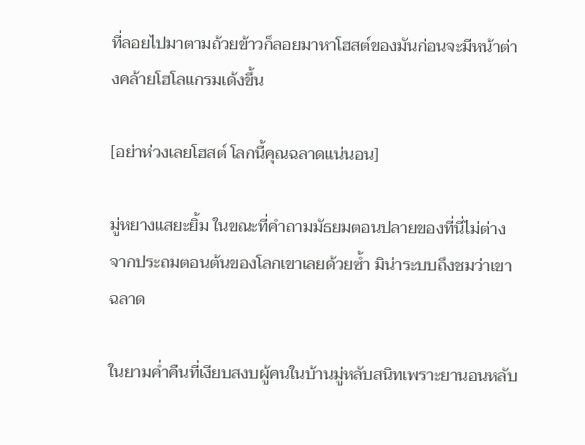ที่ลอยไปมาตามถ้วยข้าวก็ลอยมาหาโฮสต์ของมันก่อนจะมีหน้าต่างคล้ายโฮโลแกรมเด้งขึ้น

[อย่าห่วงเลยโฮสต์ โลกนี้คุณฉลาดแน่นอน]

มู่หยางแสยะยิ้ม ในขณะที่คำถามมัธยมตอนปลายของที่นี่ไม่ต่างจากประถมตอนต้นของโลกเขาเลยด้วยซ้ำ มิน่าระบบถึงชมว่าเขาฉลาด

ในยามค่ำคืนที่เงียบสงบผู้คนในบ้านมู่หลับสนิทเพราะยานอนหลับ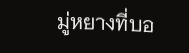มู่หยางที่บอ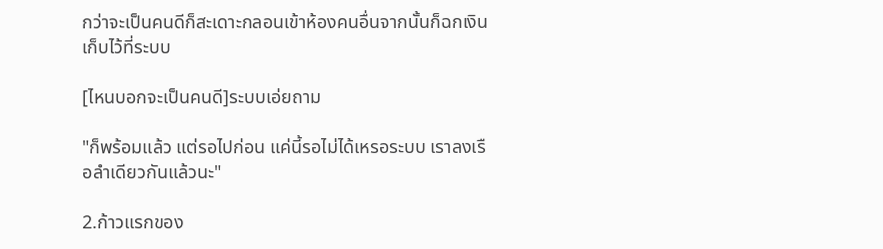กว่าจะเป็นคนดีก็สะเดาะกลอนเข้าห้องคนอื่นจากนั้นก็ฉกเงินเก็บไว้ที่ระบบ

[ไหนบอกจะเป็นคนดี]ระบบเอ่ยถาม

"ก็พร้อมแล้ว แต่รอไปก่อน แค่นี้รอไม่ได้เหรอระบบ เราลงเรือลำเดียวกันแล้วนะ"

2.ก้าวแรกของ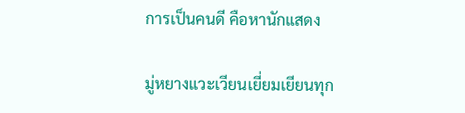การเป็นคนดี คือหานักแสดง

มู่หยางแวะเวียนเยี่ยมเยียนทุก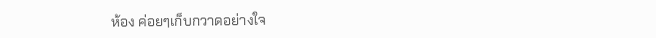ห้อง ค่อยๆเก็บกวาดอย่างใจ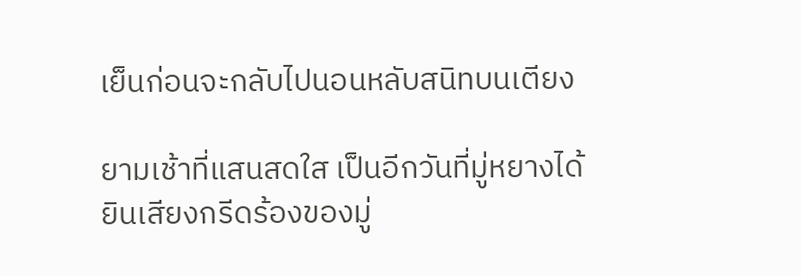เย็นก่อนจะกลับไปนอนหลับสนิทบนเตียง

ยามเช้าที่แสนสดใส เป็นอีกวันที่มู่หยางได้ยินเสียงกรีดร้องของมู่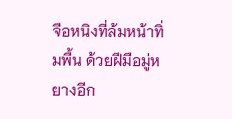จือหนิงที่ล้มหน้าทิ่มพื้น ด้วยฝีมือมู่หยางอีก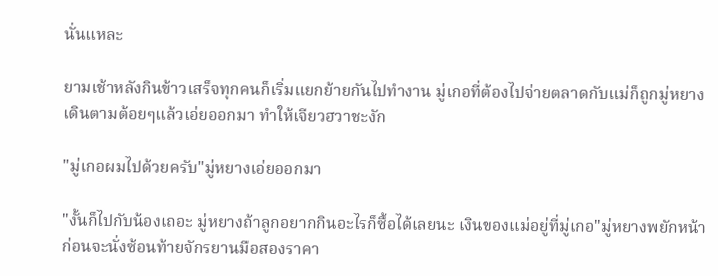นั่นแหละ

ยามเช้าหลังกินข้าวเสร็จทุกคนก็เริ่มแยกย้ายกันไปทำงาน มู่เกอที่ต้องไปจ่ายตลาดกับแม่ก็ถูกมู่หยางเดินตามต้อยๆแล้วเอ่ยออกมา ทำให้เจียวฮวาชะงัก

"มู่เกอผมไปด้วยครับ"มู่หยางเอ่ยออกมา

"งั้นก็ไปกับน้องเถอะ มู่หยางถ้าลูกอยากกินอะไรก็ซื้อได้เลยนะ เงินของแม่อยู่ที่มู่เกอ"มู่หยางพยักหน้าก่อนจะนั่งซ้อนท้ายจักรยานมือสองราคา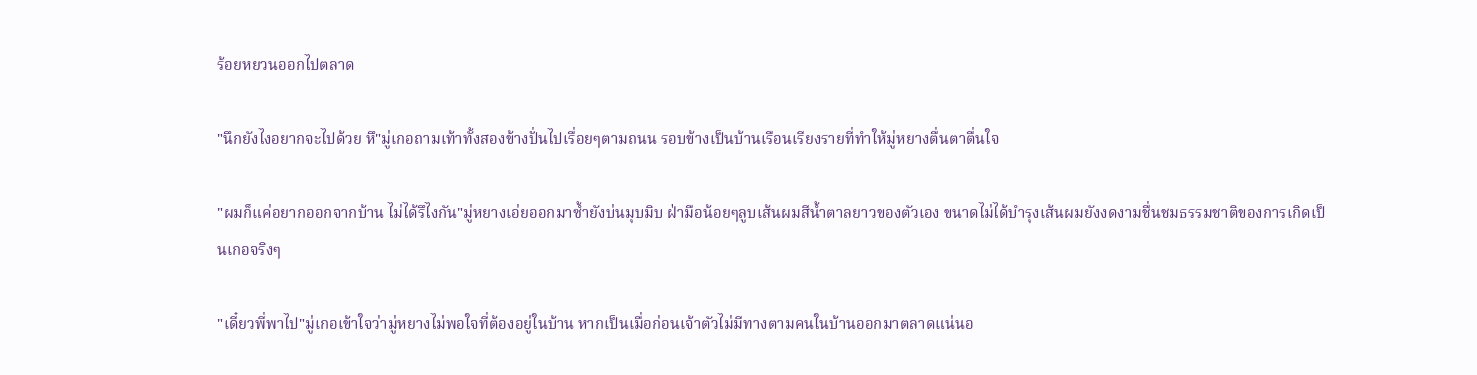ร้อยหยวนออกไปตลาด

"นึกยังไงอยากจะไปด้วย หึ"มู่เกอถามเท้าทั้งสองข้างปั่นไปเรื่อยๆตามถนน รอบข้างเป็นบ้านเรือนเรียงรายที่ทำให้มู่หยางตื่นตาตื่นใจ

"ผมก็แค่อยากออกจากบ้าน ไม่ได้รึไงกัน"มู่หยางเอ่ยออกมาซ้ำยังบ่นมุบมิบ ฝ่ามือน้อยๆลูบเส้นผมสีน้ำตาลยาวของตัวเอง ขนาดไม่ได้บำรุงเส้นผมยังงดงามชื่นชมธรรมชาติของการเกิดเป็นเกอจริงๆ

"เดี๋ยวพี่พาไป"มู่เกอเข้าใจว่ามู่หยางไม่พอใจที่ต้องอยู่ในบ้าน หากเป็นเมื่อก่อนเจ้าตัวไม่มีทางตามคนในบ้านออกมาตลาดแน่นอ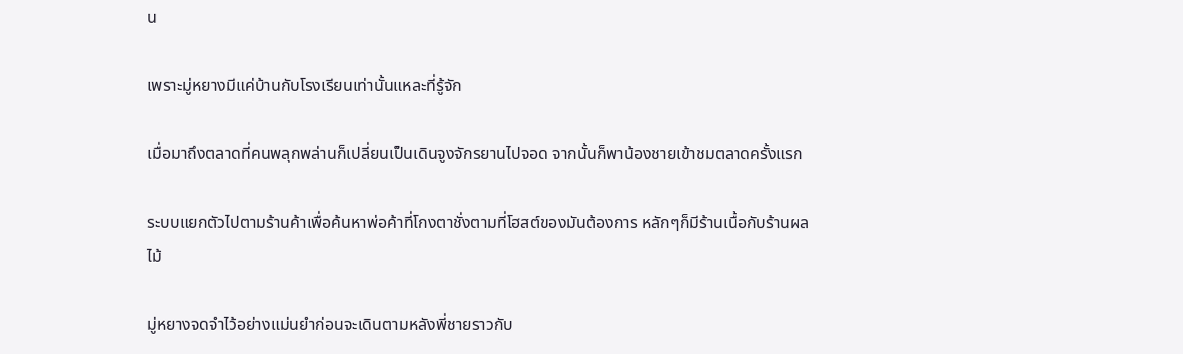น

เพราะมู่หยางมีแค่บ้านกับโรงเรียนเท่านั้นแหละที่รู้จัก

เมื่อมาถึงตลาดที่คนพลุกพล่านก็เปลี่ยนเป็นเดินจูงจักรยานไปจอด จากนั้นก็พาน้องชายเข้าชมตลาดครั้งแรก

ระบบแยกตัวไปตามร้านค้าเพื่อค้นหาพ่อค้าที่โกงตาชั่งตามที่โฮสต์ของมันต้องการ หลักๆก็มีร้านเนื้อกับร้านผลไม้

มู่หยางจดจำไว้อย่างแม่นยำก่อนจะเดินตามหลังพี่ชายราวกับ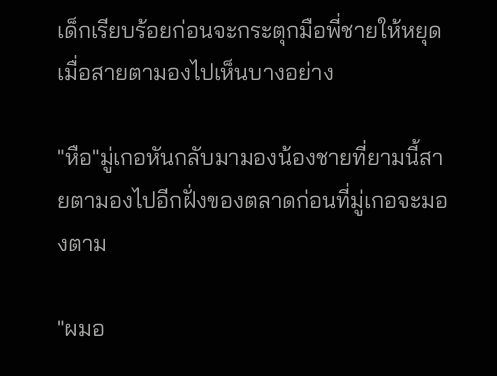เด็กเรียบร้อยก่อนจะกระตุกมือพี่ชายให้หยุดเมื่อสายตามองไปเห็นบางอย่าง

"หือ"มู่เกอหันกลับมามองน้องชายที่ยามนี้สายตามองไปอีกฝั่งของตลาดก่อนที่มู่เกอจะมองตาม

"ผมอ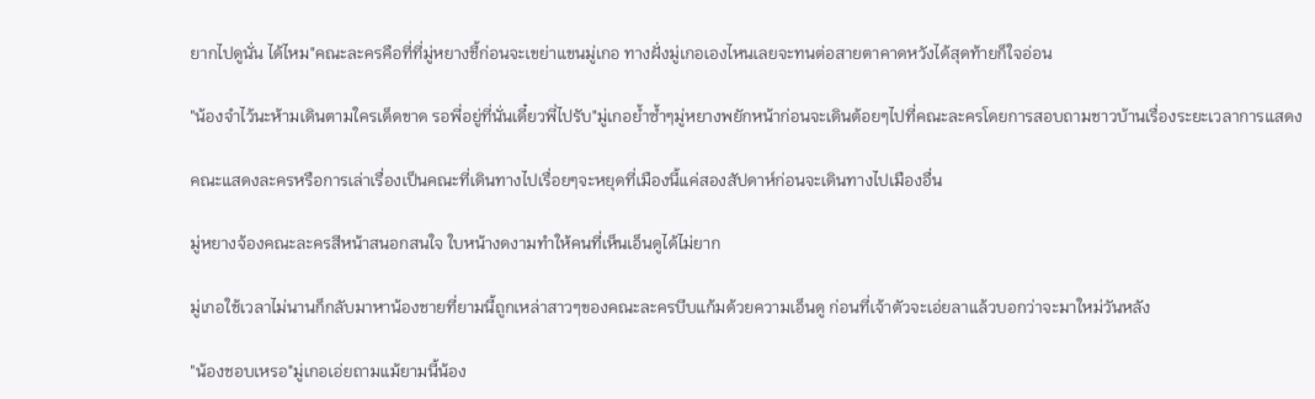ยากไปดูนั่น ได้ไหม"คณะละครคือที่ที่มู่หยางชี้ก่อนจะเขย่าแขนมู่เกอ ทางฝั่งมู่เกอเองไหนเลยจะทนต่อสายตาคาดหวังได้สุดท้ายก็ใจอ่อน

"น้องจำไว้นะห้ามเดินตามใครเด็ดขาด รอพี่อยู่ที่นั่นเดี๋ยวพี่ไปรับ"มู่เกอย้ำซ้ำๆมู่หยางพยักหน้าก่อนจะเดินต้อยๆไปที่คณะละครโดยการสอบถามชาวบ้านเรื่องระยะเวลาการแสดง

คณะแสดงละครหรือการเล่าเรื่องเป็นคณะที่เดินทางไปเรื่อยๆจะหยุดที่เมืองนี้แค่สองสัปดาห์ก่อนจะเดินทางไปเมืองอื่น

มู่หยางจ้องคณะละครสีหน้าสนอกสนใจ ใบหน้างดงามทำให้คนที่เห็นเอ็นดูได้ไม่ยาก

มู่เกอใช้เวลาไม่นานก็กลับมาหาน้องชายที่ยามนี้ถูกเหล่าสาวๆของคณะละครบีบแก้มด้วยความเอ็นดู ก่อนที่เจ้าตัวจะเอ่ยลาแล้วบอกว่าจะมาใหม่วันหลัง

"น้องชอบเหรอ"มู่เกอเอ่ยถามแม้ยามนี้น้อง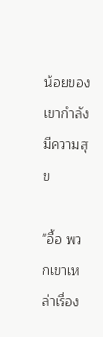น้อยของเขากำลังมีความสุข

"อื้อ พวกเขาเหล่าเรื่อง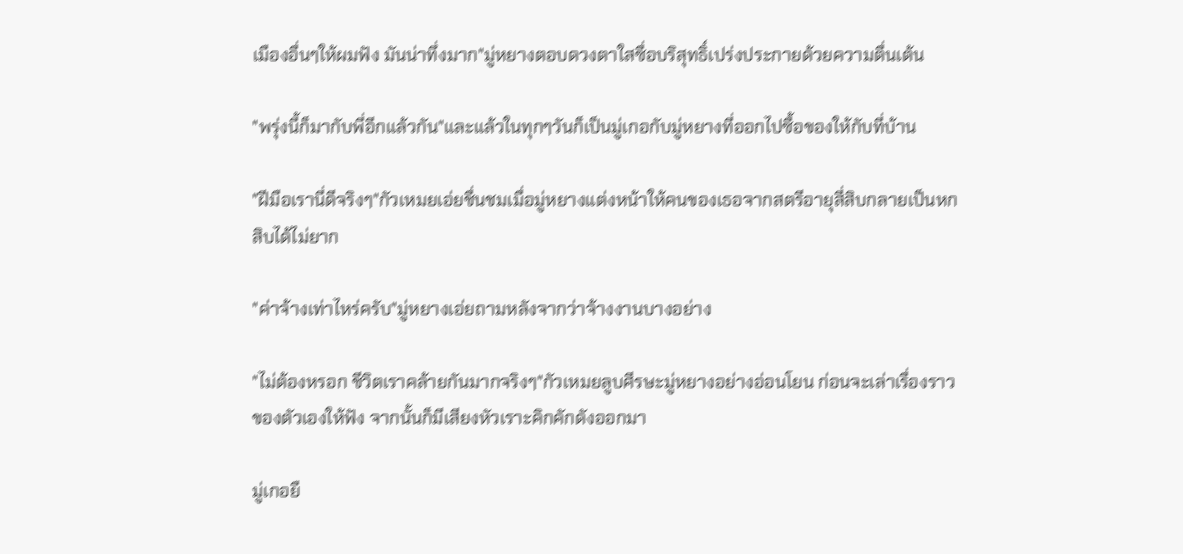เมืองอื่นๆให้ผมฟัง มันน่าทึ่งมาก"มู่หยางตอบดวงตาใสซื่อบริสุทธิ์เปร่งประกายด้วยความตื่นเต้น

"พรุ่งนี้ก็มากับพี่อีกแล้วกัน"และแล้วในทุกๆวันก็เป็นมู่เกอกับมู่หยางที่ออกไปซื้อของให้กับที่บ้าน

"ฝีมือเรานี่ดีจริงๆ"กัวเหมยเอ่ยชื่นชมเมื่อมู่หยางแต่งหน้าให้คนของเธอจากสตรีอายุสี่สิบกลายเป็นหกสิบได้ไม่ยาก

"ค่าจ้างเท่าไหร่ครับ"มู่หยางเอ่ยถามหลังจากว่าจ้างงานบางอย่าง

"ไม่ต้องหรอก ชีวิตเราคล้ายกันมากจริงๆ"กัวเหมยลูบศีรษะมู่หยางอย่างอ่อนโยน ก่อนจะเล่าเรื่องราวของตัวเองให้ฟัง จากนั้นก็มีเสียงหัวเราะคิกคักดังออกมา

มู่เกอยื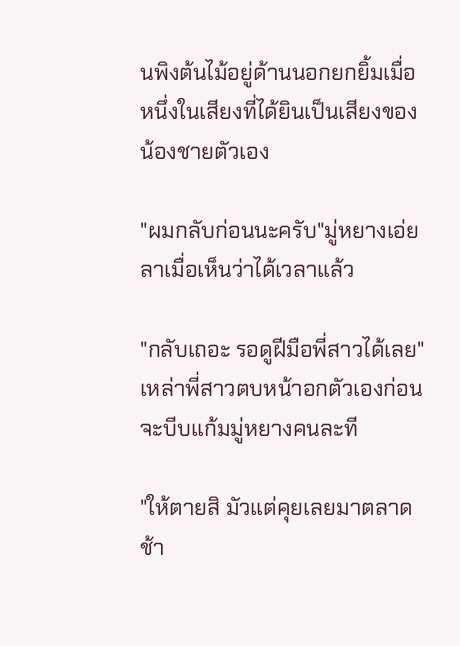นพิงต้นไม้อยู่ด้านนอกยกยิ้มเมื่อหนึ่งในเสียงที่ได้ยินเป็นเสียงของน้องชายตัวเอง

"ผมกลับก่อนนะครับ"มู่หยางเอ่ยลาเมื่อเห็นว่าได้เวลาแล้ว

"กลับเถอะ รอดูฝีมือพี่สาวได้เลย"เหล่าพี่สาวตบหน้าอกตัวเองก่อนจะบีบแก้มมู่หยางคนละที

"ให้ตายสิ มัวแต่คุยเลยมาตลาดช้า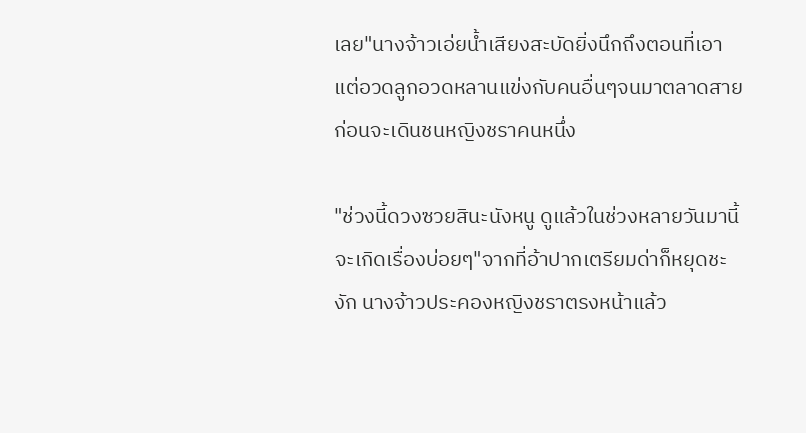เลย"นางจ้าวเอ่ยน้ำเสียงสะบัดยิ่งนึกถึงตอนที่เอาแต่อวดลูกอวดหลานแข่งกับคนอื่นๆจนมาตลาดสาย ก่อนจะเดินชนหญิงชราคนหนึ่ง

"ช่วงนี้ดวงซวยสินะนังหนู ดูแล้วในช่วงหลายวันมานี้จะเกิดเรื่องบ่อยๆ"จากที่อ้าปากเตรียมด่าก็หยุดชะงัก นางจ้าวประคองหญิงชราตรงหน้าแล้ว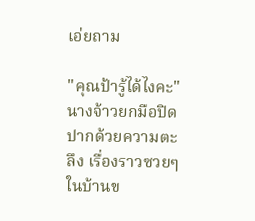เอ่ยถาม

"คุณป้ารู้ได้ไงคะ"นางจ้าวยกมือปิดปากด้วยความตะลึง เรื่องราวซวยๆในบ้านข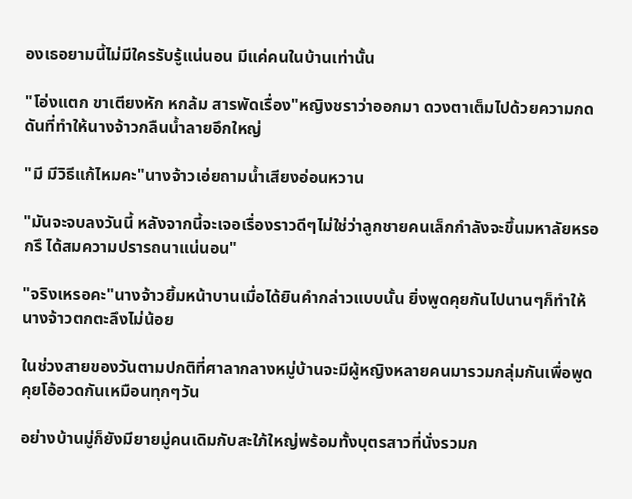องเธอยามนี้ไม่มีใครรับรู้แน่นอน มีแค่คนในบ้านเท่านั้น

"โอ่งแตก ขาเตียงหัก หกล้ม สารพัดเรื่อง"หญิงชราว่าออกมา ดวงตาเต็มไปด้วยความกดดันที่ทำให้นางจ้าวกลืนน้ำลายอึกใหญ่

"มี มีวิธีแก้ไหมคะ"นางจ้าวเอ่ยถามน้ำเสียงอ่อนหวาน

"มันจะจบลงวันนี้ หลังจากนี้จะเจอเรื่องราวดีๆไม่ใช่ว่าลูกชายคนเล็กกำลังจะขึ้นมหาลัยหรอกรึ ได้สมความปรารถนาแน่นอน"

"จริงเหรอคะ"นางจ้าวยิ้มหน้าบานเมื่อได้ยินคำกล่าวแบบนั้น ยิ่งพูดคุยกันไปนานๆก็ทำให้นางจ้าวตกตะลึงไม่น้อย

ในช่วงสายของวันตามปกติที่ศาลากลางหมู่บ้านจะมีผู้หญิงหลายคนมารวมกลุ่มกันเพื่อพูดคุยโอ้อวดกันเหมือนทุกๆวัน

อย่างบ้านมู่ก็ยังมียายมู่คนเดิมกับสะใภ้ใหญ่พร้อมทั้งบุตรสาวที่นั่งรวมก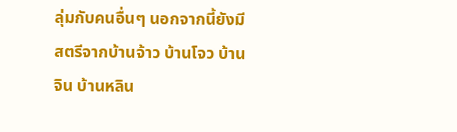ลุ่มกับคนอื่นๆ นอกจากนี้ยังมีสตรีจากบ้านจ้าว บ้านโจว บ้านจิน บ้านหลิน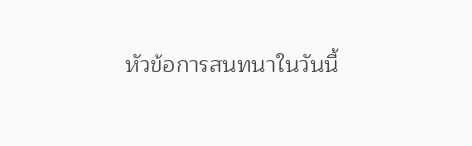หัวข้อการสนทนาในวันนี้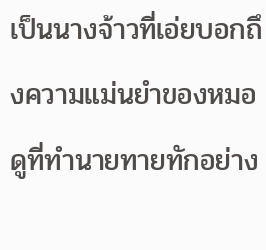เป็นนางจ้าวที่เอ่ยบอกถึงความแม่นยำของหมอดูที่ทำนายทายทักอย่าง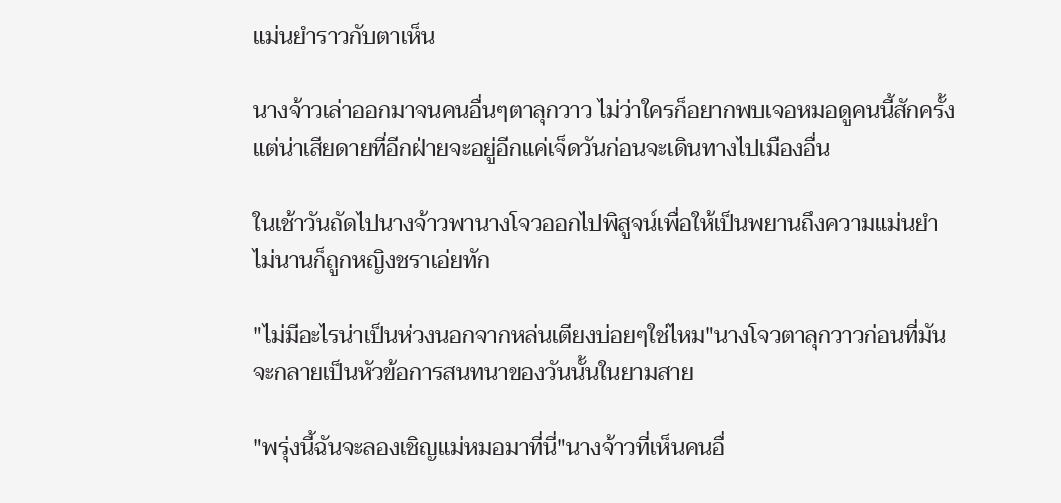แม่นยำราวกับตาเห็น

นางจ้าวเล่าออกมาจนคนอื่นๆตาลุกวาว ไม่ว่าใครก็อยากพบเจอหมอดูคนนี้สักครั้ง แต่น่าเสียดายที่อีกฝ่ายจะอยู่อีกแค่เจ็ดวันก่อนจะเดินทางไปเมืองอื่น

ในเช้าวันถัดไปนางจ้าวพานางโจวออกไปพิสูจน์เพื่อให้เป็นพยานถึงความแม่นยำ ไม่นานก็ถูกหญิงชราเอ่ยทัก

"ไม่มีอะไรน่าเป็นห่วงนอกจากหล่นเตียงบ่อยๆใช่ไหม"นางโจวตาลุกวาวก่อนที่มันจะกลายเป็นหัวข้อการสนทนาของวันนั้นในยามสาย

"พรุ่งนี้ฉันจะลองเชิญแม่หมอมาที่นี่"นางจ้าวที่เห็นคนอื่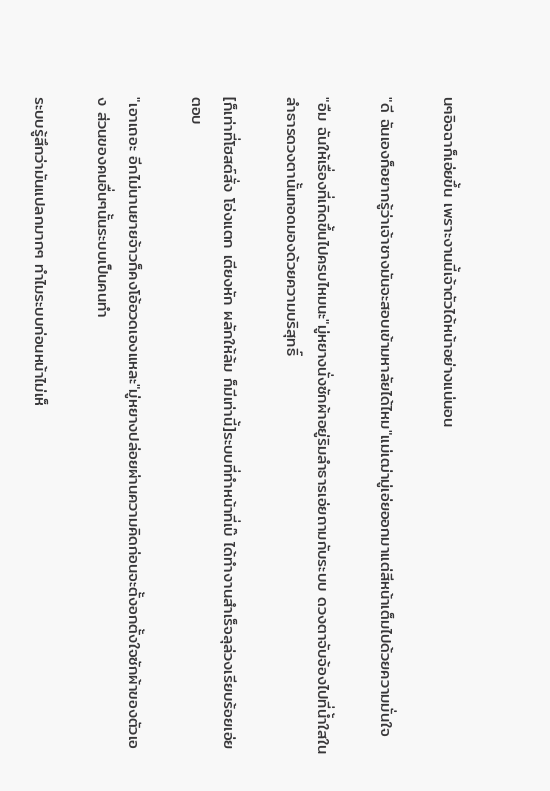นๆอิจฉาก็เอ่ยขึ้น เพราะงานนี้เจ้าตัวได้หน้าอย่างแน่นอน

"ดี ฉันเองก็อยากรู้ว่าเจ้าชางมันจะสอบเข้ามหาลัยได้ไหม"แม่เฒ่ามู่เอ่ยออกมาแต่สีหน้าเต็มไปด้วยความมั่นใจ

"อืม ฉันให้เรื่องที่เกิดขึ้นไปครบไหมนะ"มู่หยางนั่งซักผ้าอยู่ริมลำธารเอ่ยถามกับระบบ ดวงตาจับจ้องไปที่น้ำใสในลำธารดวงตานั้นทอดมองด้วยความบริสุทธิ์

[ก็เท่าที่โฮสต์สั่ง โอ่งแตก เตียงหัก ผลักให้ล้ม ก็มีเท่านี้]ระบบที่ทำหน้าที่เบ๊ ได้ทำงานสำเร็จลุล่วงเรียบร้อยเอ่ยตอบ

"เอาเถอะ อีกไม่นานยายจ้าวก็คงโอ้อวดเองแหละ"มู่หยางปล่อยผ่านความคิดก่อนจะตั้งอกตั้งใจซักผ้าของตัวเอง ส่วนของคนอื่นๆนั้นระบบเป็นคนทำ

ระบบรู้สึกว่ามันแปลกมากๆ ทำไมระบบก่อนหน้าไม่เห็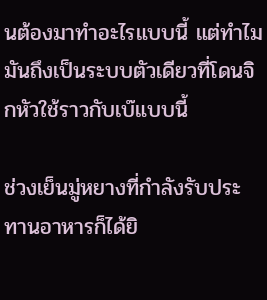นต้องมาทำอะไรแบบนี้ แต่ทำไมมันถึงเป็นระบบตัวเดียวที่โดนจิกหัวใช้ราวกับเบ๊แบบนี้

ช่วงเย็นมู่หยางที่กำลังรับประทานอาหารก็ได้ยิ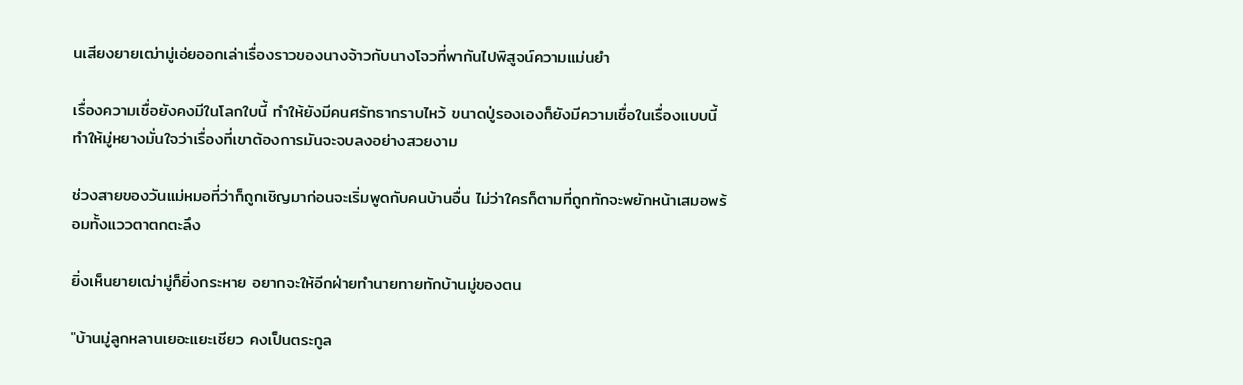นเสียงยายเฒ่ามู่เอ่ยออกเล่าเรื่องราวของนางจ้าวกับนางโจวที่พากันไปพิสูจน์ความแม่นยำ

เรื่องความเชื่อยังคงมีในโลกใบนี้ ทำให้ยังมีคนศรัทธากราบไหว้ ขนาดปู่รองเองก็ยังมีความเชื่อในเรื่องแบบนี้ ทำให้มู่หยางมั่นใจว่าเรื่องที่เขาต้องการมันจะจบลงอย่างสวยงาม

ช่วงสายของวันแม่หมอที่ว่าก็ถูกเชิญมาก่อนจะเริ่มพูดกับคนบ้านอื่น ไม่ว่าใครก็ตามที่ถูกทักจะพยักหน้าเสมอพร้อมทั้งแววตาตกตะลึง

ยิ่งเห็นยายเฒ่ามู่ก็ยิ่งกระหาย อยากจะให้อีกฝ่ายทำนายทายทักบ้านมู่ของตน

"บ้านมู่ลูกหลานเยอะแยะเชียว คงเป็นตระกูล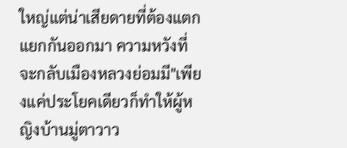ใหญ่แต่น่าเสียดายที่ต้องแตกแยกกันออกมา ความหวังที่จะกลับเมืองหลวงย่อมมี"เพียงแค่ประโยคเดียวก็ทำให้ผู้หญิงบ้านมู่ตาวาว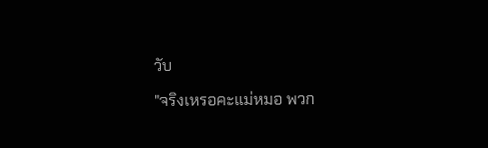วับ

"จริงเหรอคะแม่หมอ พวก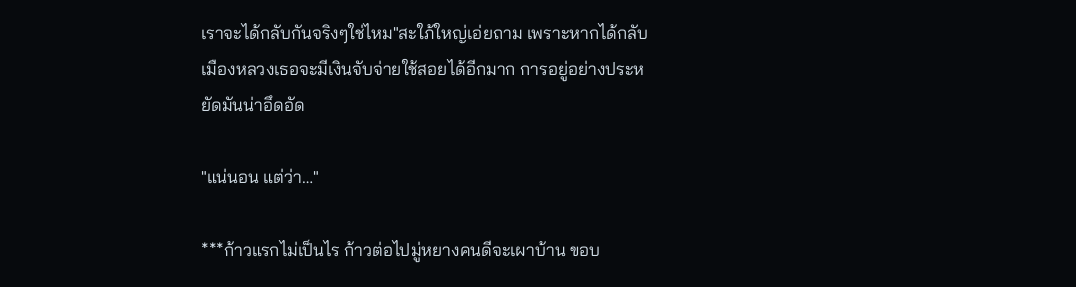เราจะได้กลับกันจริงๆใช่ไหม"สะใภ้ใหญ่เอ่ยถาม เพราะหากได้กลับเมืองหลวงเธอจะมีเงินจับจ่ายใช้สอยได้อีกมาก การอยู่อย่างประหยัดมันน่าอึดอัด

"แน่นอน แต่ว่า…"

***ก้าวแรกไม่เป็นไร ก้าวต่อไปมู่หยางคนดีจะเผาบ้าน ขอบ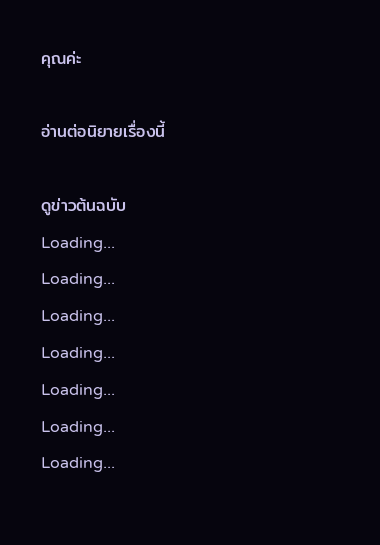คุณค่ะ

อ่านต่อนิยายเรื่องนี้

ดูข่าวต้นฉบับ
Loading...
Loading...
Loading...
Loading...
Loading...
Loading...
Loading...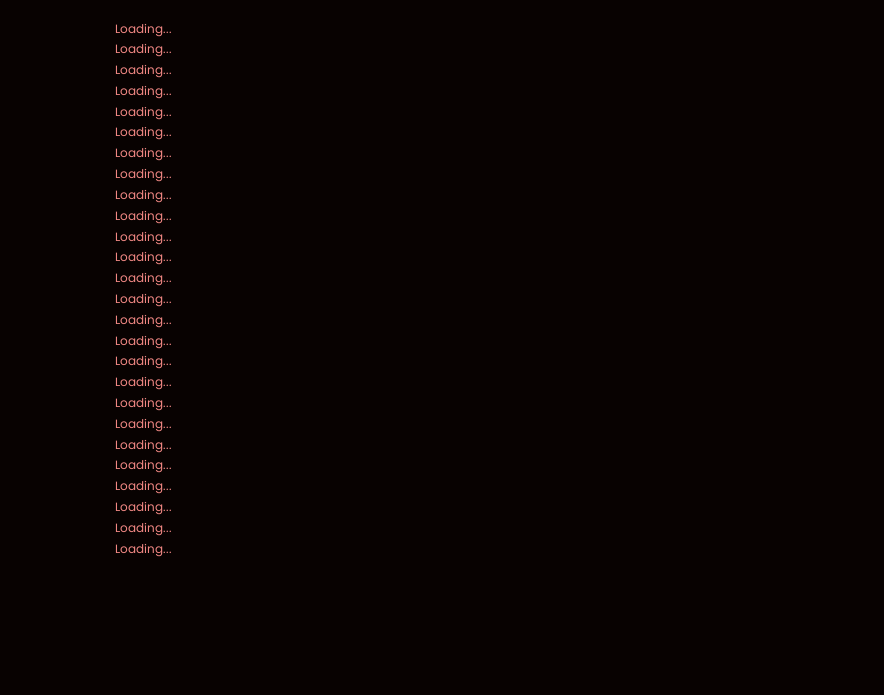Loading...
Loading...
Loading...
Loading...
Loading...
Loading...
Loading...
Loading...
Loading...
Loading...
Loading...
Loading...
Loading...
Loading...
Loading...
Loading...
Loading...
Loading...
Loading...
Loading...
Loading...
Loading...
Loading...
Loading...
Loading...
Loading...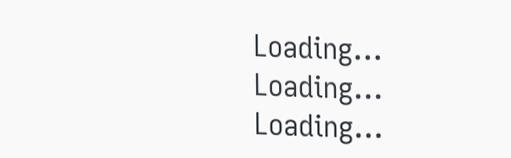Loading...
Loading...
Loading...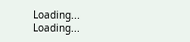Loading...
Loading...